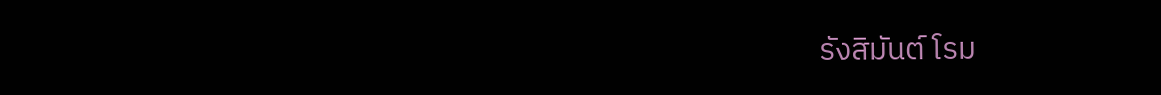รังสิมันต์ โรม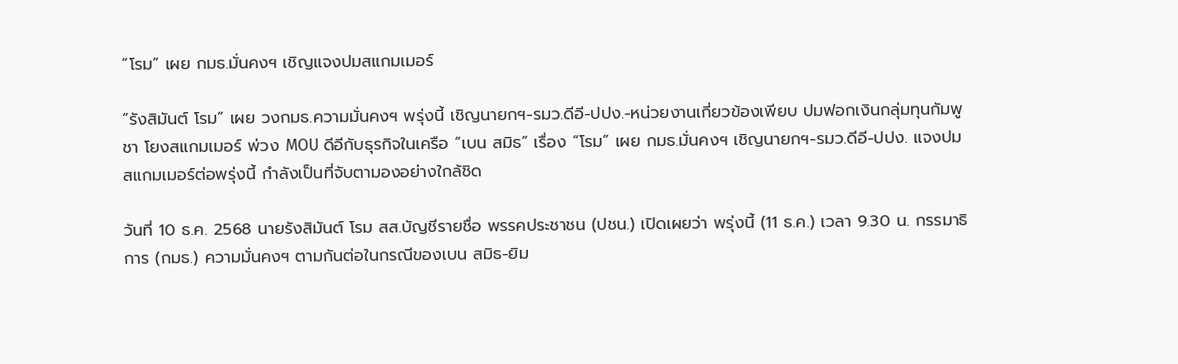“โรม” เผย กมธ.มั่นคงฯ เชิญแจงปมสแกมเมอร์

“รังสิมันต์ โรม” เผย วงกมธ.ความมั่นคงฯ พรุ่งนี้ เชิญนายกฯ-รมว.ดีอี-ปปง.-หน่วยงานเกี่ยวข้องเพียบ ปมฟอกเงินกลุ่มทุนกัมพูชา โยงสแกมเมอร์ พ่วง MOU ดีอีกับธุรกิจในเครือ “เบน สมิธ” เรื่อง “โรม” เผย กมธ.มั่นคงฯ เชิญนายกฯ-รมว.ดีอี-ปปง. แจงปมสแกมเมอร์ต่อพรุ่งนี้ กำลังเป็นที่จับตามองอย่างใกล้ชิด

วันที่ 10 ธ.ค. 2568 นายรังสิมันต์ โรม สส.บัญชีรายชื่อ พรรคประชาชน (ปชน.) เปิดเผยว่า พรุ่งนี้ (11 ธ.ค.) เวลา 9.30 น. กรรมาธิการ (กมธ.) ความมั่นคงฯ ตามกันต่อในกรณีของเบน สมิธ-ยิม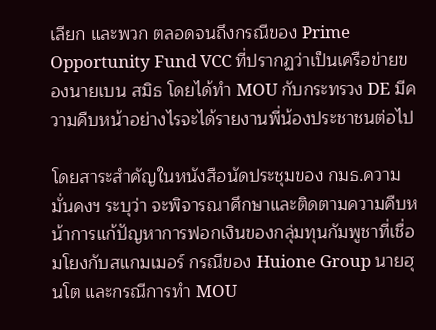เลียก และพวก ตลอดจนถึงกรณีของ Prime Opportunity Fund VCC ที่ปรากฏว่าเป็นเครือข่ายของนายเบน สมิธ โดยได้ทำ MOU กับกระทรวง DE มีความคืบหน้าอย่างไรจะได้รายงานพี่น้องประชาชนต่อไป

โดยสาระสำคัญในหนังสือนัดประชุมของ กมธ.ความมั่นคงฯ ระบุว่า จะพิจารณาศึกษาและติดตามความคืบหน้าการแก้ปัญหาการฟอกเงินของกลุ่มทุนกัมพูชาที่เชื่อมโยงกับสแกมเมอร์ กรณีของ Huione Group นายฮุนโต และกรณีการทำ MOU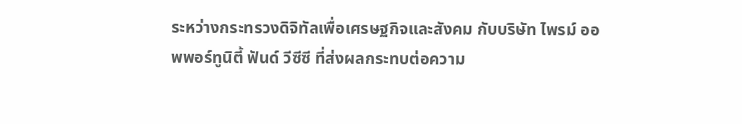ระหว่างกระทรวงดิจิทัลเพื่อเศรษฐกิจและสังคม กับบริษัท ไพรม์ ออพพอร์ทูนิตี้ ฟันด์ วีซีซี ที่ส่งผลกระทบต่อความ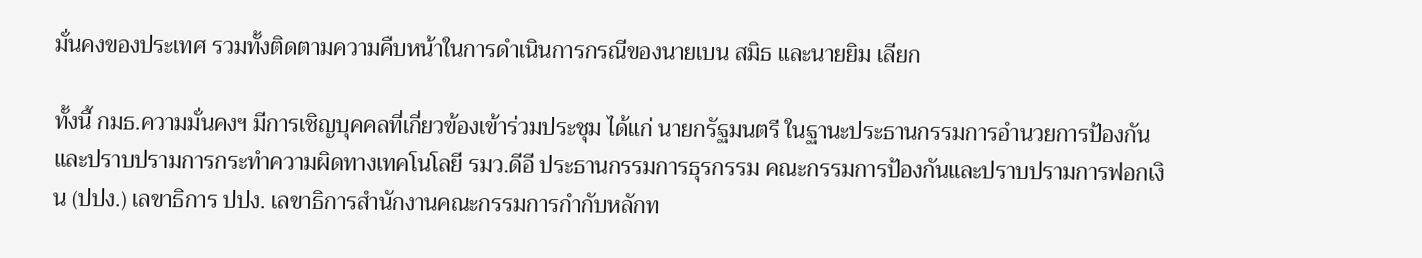มั่นคงของประเทศ รวมทั้งติดตามความคืบหน้าในการดำเนินการกรณีของนายเบน สมิธ และนายยิม เลียก

ทั้งนี้ กมธ.ความมั่นคงฯ มีการเชิญบุคคลที่เกี่ยวข้องเข้าร่วมประชุม ได้แก่ นายกรัฐมนตรี ในฐานะประธานกรรมการอำนวยการป้องกันและปราบปรามการกระทำความผิดทางเทคโนโลยี รมว.ดีอี ประธานกรรมการธุรกรรม คณะกรรมการป้องกันและปราบปรามการฟอกเงิน (ปปง.) เลขาธิการ ปปง. เลขาธิการสำนักงานคณะกรรมการกำกับหลักท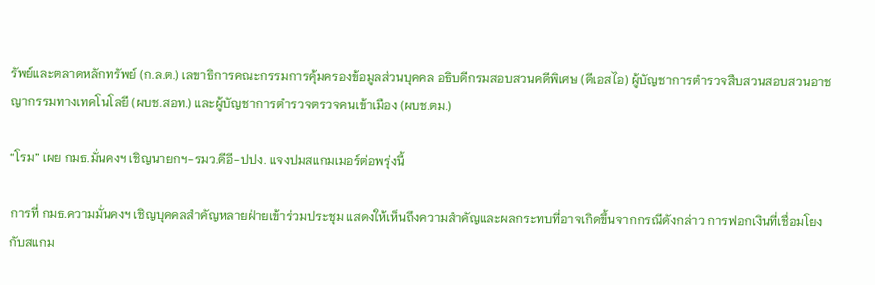รัพย์และตลาดหลักทรัพย์ (ก.ล.ต.) เลขาธิการคณะกรรมการคุ้มครองข้อมูลส่วนบุคคล อธิบดีกรมสอบสวนคดีพิเศษ (ดีเอสไอ) ผู้บัญชาการตำรวจสืบสวนสอบสวนอาชญากรรมทางเทคโนโลยี (ผบช.สอท.) และผู้บัญชาการตำรวจตรวจคนเข้าเมือง (ผบช.ตม.)

“โรม” เผย กมธ.มั่นคงฯ เชิญนายกฯ-รมว.ดีอี-ปปง. แจงปมสแกมเมอร์ต่อพรุ่งนี้

การที่ กมธ.ความมั่นคงฯ เชิญบุคคลสำคัญหลายฝ่ายเข้าร่วมประชุม แสดงให้เห็นถึงความสำคัญและผลกระทบที่อาจเกิดขึ้นจากกรณีดังกล่าว การฟอกเงินที่เชื่อมโยงกับสแกม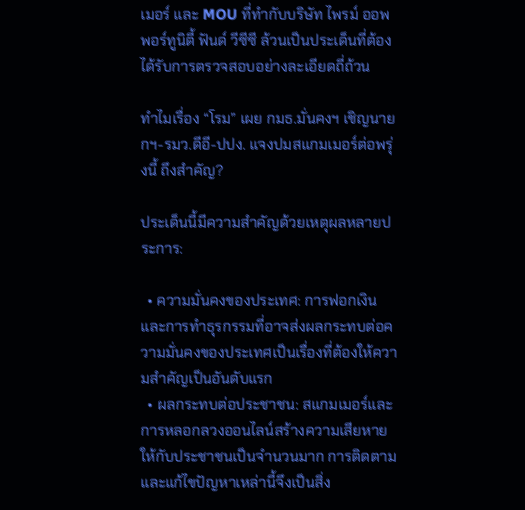เมอร์ และ MOU ที่ทำกับบริษัท ไพรม์ ออพพอร์ทูนิตี้ ฟันด์ วีซีซี ล้วนเป็นประเด็นที่ต้องได้รับการตรวจสอบอย่างละเอียดถี่ถ้วน

ทำไมเรื่อง “โรม” เผย กมธ.มั่นคงฯ เชิญนายกฯ-รมว.ดีอี-ปปง. แจงปมสแกมเมอร์ต่อพรุ่งนี้ ถึงสำคัญ?

ประเด็นนี้มีความสำคัญด้วยเหตุผลหลายประการ:

  • ความมั่นคงของประเทศ: การฟอกเงินและการทำธุรกรรมที่อาจส่งผลกระทบต่อความมั่นคงของประเทศเป็นเรื่องที่ต้องให้ความสำคัญเป็นอันดับแรก
  • ผลกระทบต่อประชาชน: สแกมเมอร์และการหลอกลวงออนไลน์สร้างความเสียหายให้กับประชาชนเป็นจำนวนมาก การติดตามและแก้ไขปัญหาเหล่านี้จึงเป็นสิ่ง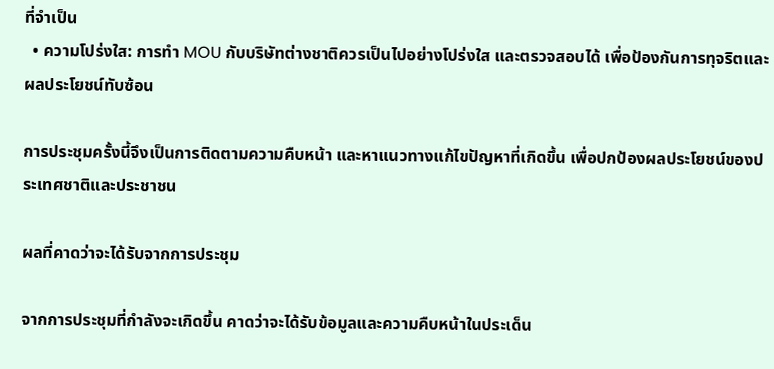ที่จำเป็น
  • ความโปร่งใส: การทำ MOU กับบริษัทต่างชาติควรเป็นไปอย่างโปร่งใส และตรวจสอบได้ เพื่อป้องกันการทุจริตและผลประโยชน์ทับซ้อน

การประชุมครั้งนี้จึงเป็นการติดตามความคืบหน้า และหาแนวทางแก้ไขปัญหาที่เกิดขึ้น เพื่อปกป้องผลประโยชน์ของประเทศชาติและประชาชน

ผลที่คาดว่าจะได้รับจากการประชุม

จากการประชุมที่กำลังจะเกิดขึ้น คาดว่าจะได้รับข้อมูลและความคืบหน้าในประเด็น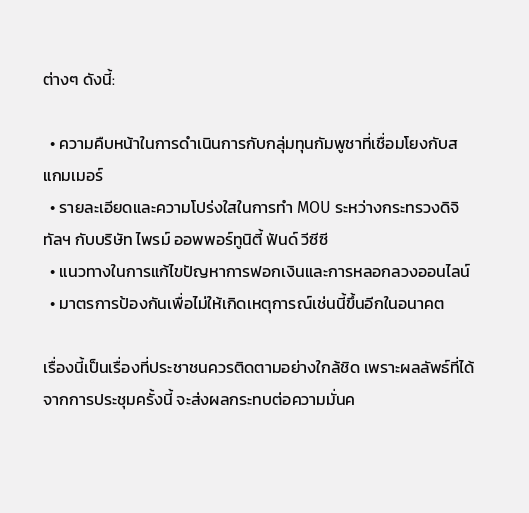ต่างๆ ดังนี้:

  • ความคืบหน้าในการดำเนินการกับกลุ่มทุนกัมพูชาที่เชื่อมโยงกับสแกมเมอร์
  • รายละเอียดและความโปร่งใสในการทำ MOU ระหว่างกระทรวงดิจิทัลฯ กับบริษัท ไพรม์ ออพพอร์ทูนิตี้ ฟันด์ วีซีซี
  • แนวทางในการแก้ไขปัญหาการฟอกเงินและการหลอกลวงออนไลน์
  • มาตรการป้องกันเพื่อไม่ให้เกิดเหตุการณ์เช่นนี้ขึ้นอีกในอนาคต

เรื่องนี้เป็นเรื่องที่ประชาชนควรติดตามอย่างใกล้ชิด เพราะผลลัพธ์ที่ได้จากการประชุมครั้งนี้ จะส่งผลกระทบต่อความมั่นค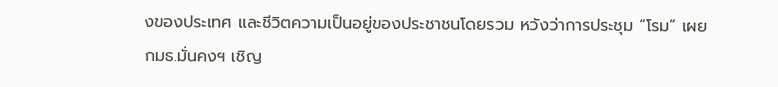งของประเทศ และชีวิตความเป็นอยู่ของประชาชนโดยรวม หวังว่าการประชุม “โรม” เผย กมธ.มั่นคงฯ เชิญ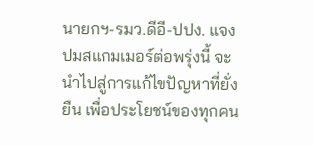นายกฯ-รมว.ดีอี-ปปง. แจงปมสแกมเมอร์ต่อพรุ่งนี้ จะนำไปสู่การแก้ไขปัญหาที่ยั่งยืน เพื่อประโยชน์ของทุกคน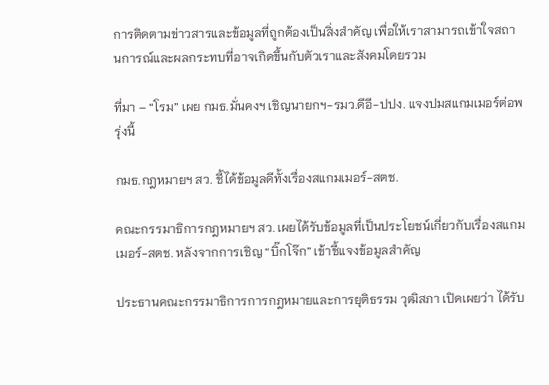การติดตามข่าวสารและข้อมูลที่ถูกต้องเป็นสิ่งสำคัญ เพื่อให้เราสามารถเข้าใจสถานการณ์และผลกระทบที่อาจเกิดขึ้นกับตัวเราและสังคมโดยรวม

ที่มา – “โรม” เผย กมธ.มั่นคงฯ เชิญนายกฯ-รมว.ดีอี-ปปง. แจงปมสแกมเมอร์ต่อพรุ่งนี้

กมธ.กฎหมายฯ สว. ชี้ได้ข้อมูลดีทั้งเรื่องสแกมเมอร์-สตช.

คณะกรรมาธิการกฎหมายฯ สว. เผยได้รับข้อมูลที่เป็นประโยชน์เกี่ยวกับเรื่องสแกมเมอร์-สตช. หลังจากการเชิญ “บิ๊กโจ๊ก” เข้าชี้แจงข้อมูลสำคัญ

ประธานคณะกรรมาธิการการกฎหมายและการยุติธรรม วุฒิสภา เปิดเผยว่า ได้รับ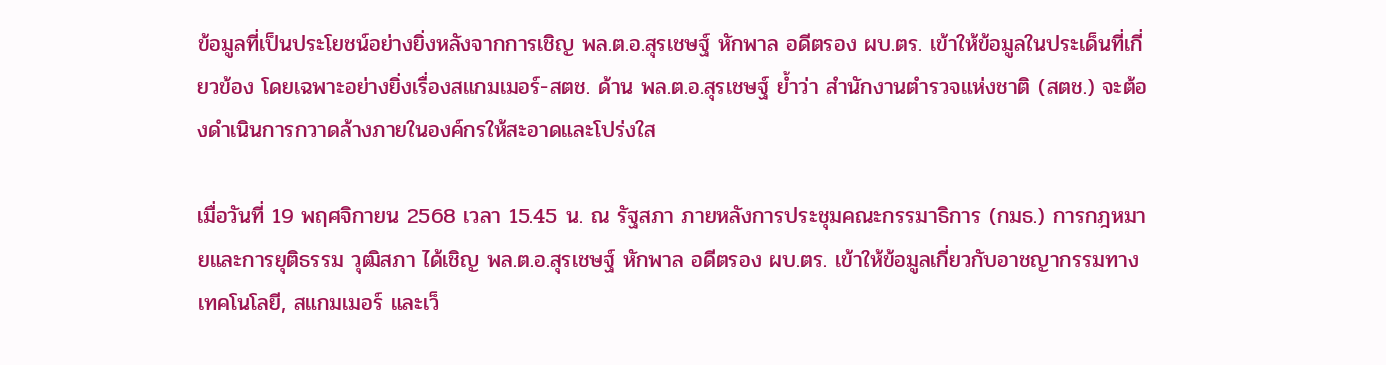ข้อมูลที่เป็นประโยชน์อย่างยิ่งหลังจากการเชิญ พล.ต.อ.สุรเชษฐ์ หักพาล อดีตรอง ผบ.ตร. เข้าให้ข้อมูลในประเด็นที่เกี่ยวข้อง โดยเฉพาะอย่างยิ่งเรื่องสแกมเมอร์-สตช. ด้าน พล.ต.อ.สุรเชษฐ์ ย้ำว่า สำนักงานตำรวจแห่งชาติ (สตช.) จะต้องดำเนินการกวาดล้างภายในองค์กรให้สะอาดและโปร่งใส

เมื่อวันที่ 19 พฤศจิกายน 2568 เวลา 15.45 น. ณ รัฐสภา ภายหลังการประชุมคณะกรรมาธิการ (กมธ.) การกฎหมายและการยุติธรรม วุฒิสภา ได้เชิญ พล.ต.อ.สุรเชษฐ์ หักพาล อดีตรอง ผบ.ตร. เข้าให้ข้อมูลเกี่ยวกับอาชญากรรมทางเทคโนโลยี, สแกมเมอร์ และเว็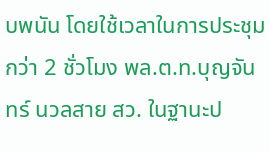บพนัน โดยใช้เวลาในการประชุมกว่า 2 ชั่วโมง พล.ต.ท.บุญจันทร์ นวลสาย สว. ในฐานะป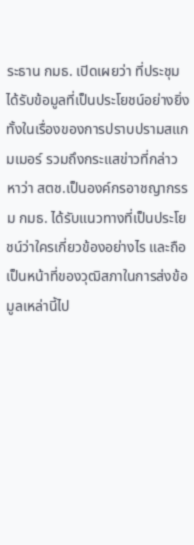ระธาน กมธ. เปิดเผยว่า ที่ประชุมได้รับข้อมูลที่เป็นประโยชน์อย่างยิ่ง ทั้งในเรื่องของการปราบปรามสแกมเมอร์ รวมถึงกระแสข่าวที่กล่าวหาว่า สตช.เป็นองค์กรอาชญากรรม กมธ. ได้รับแนวทางที่เป็นประโยชน์ว่าใครเกี่ยวข้องอย่างไร และถือเป็นหน้าที่ของวุฒิสภาในการส่งข้อมูลเหล่านี้ไป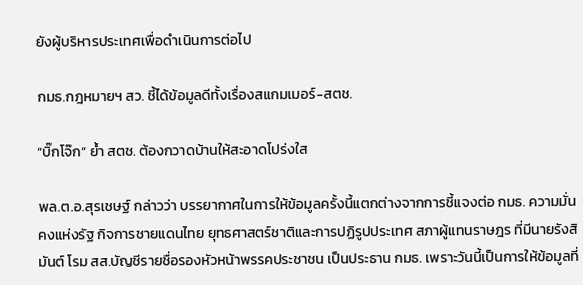ยังผู้บริหารประเทศเพื่อดำเนินการต่อไป

กมธ.กฎหมายฯ สว. ชี้ได้ข้อมูลดีทั้งเรื่องสแกมเมอร์-สตช.

“บิ๊กโจ๊ก” ย้ำ สตช. ต้องกวาดบ้านให้สะอาดโปร่งใส

พล.ต.อ.สุรเชษฐ์ กล่าวว่า บรรยากาศในการให้ข้อมูลครั้งนี้แตกต่างจากการชี้แจงต่อ กมธ. ความมั่นคงแห่งรัฐ กิจการชายแดนไทย ยุทธศาสตร์ชาติและการปฏิรูปประเทศ สภาผู้แทนราษฎร ที่มีนายรังสิมันต์ โรม สส.บัญชีรายชื่อรองหัวหน้าพรรคประชาชน เป็นประธาน กมธ. เพราะวันนี้เป็นการให้ข้อมูลที่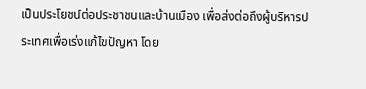เป็นประโยชน์ต่อประชาชนและบ้านเมือง เพื่อส่งต่อถึงผู้บริหารประเทศเพื่อเร่งแก้ไขปัญหา โดย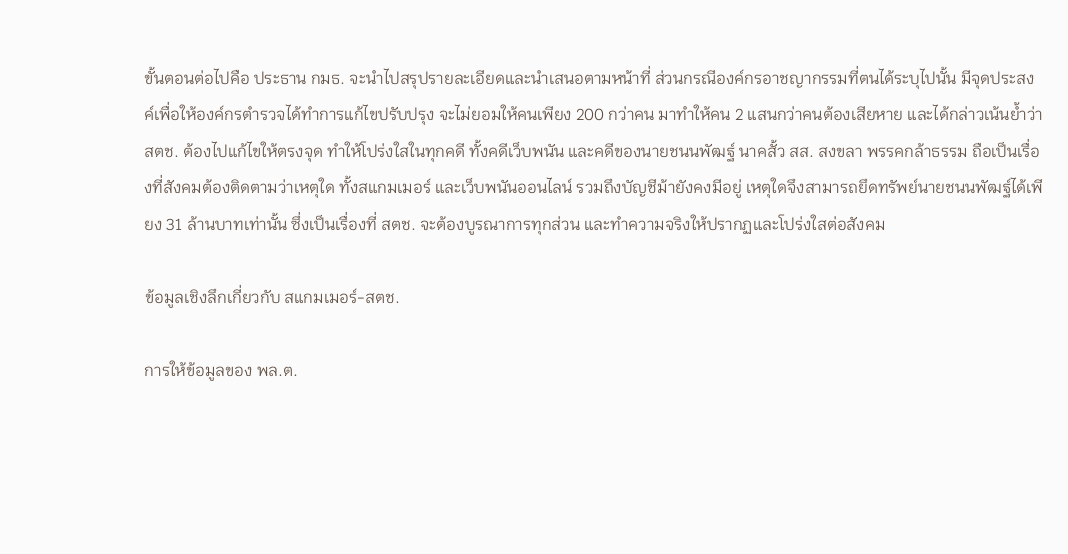ขั้นตอนต่อไปคือ ประธาน กมธ. จะนำไปสรุปรายละเอียดและนำเสนอตามหน้าที่ ส่วนกรณีองค์กรอาชญากรรมที่ตนได้ระบุไปนั้น มีจุดประสงค์เพื่อให้องค์กรตำรวจได้ทำการแก้ไขปรับปรุง จะไม่ยอมให้คนเพียง 200 กว่าคน มาทำให้คน 2 แสนกว่าคนต้องเสียหาย และได้กล่าวเน้นย้ำว่า สตช. ต้องไปแก้ไขให้ตรงจุด ทำให้โปร่งใสในทุกคดี ทั้งคดีเว็บพนัน และคดีของนายชนนพัฒฐ์ นาคสั้ว สส. สงขลา พรรคกล้าธรรม ถือเป็นเรื่องที่สังคมต้องติดตามว่าเหตุใด ทั้งสแกมเมอร์ และเว็บพนันออนไลน์ รวมถึงบัญชีม้ายังคงมีอยู่ เหตุใดจึงสามารถยึดทรัพย์นายชนนพัฒฐ์ได้เพียง 31 ล้านบาทเท่านั้น ซึ่งเป็นเรื่องที่ สตช. จะต้องบูรณาการทุกส่วน และทำความจริงให้ปรากฏและโปร่งใสต่อสังคม

ข้อมูลเชิงลึกเกี่ยวกับ สแกมเมอร์-สตช.

การให้ข้อมูลของ พล.ต.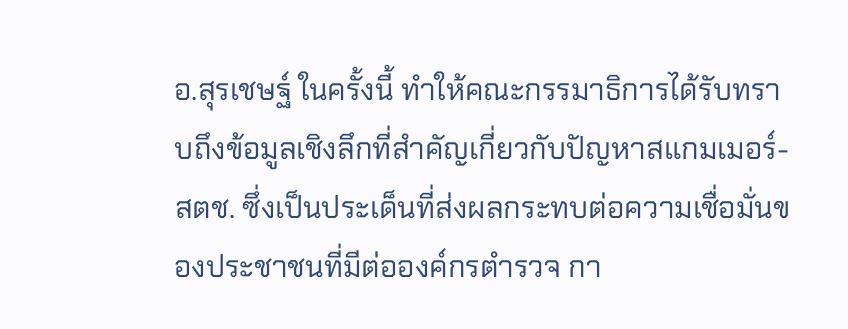อ.สุรเชษฐ์ ในครั้งนี้ ทำให้คณะกรรมาธิการได้รับทราบถึงข้อมูลเชิงลึกที่สำคัญเกี่ยวกับปัญหาสแกมเมอร์-สตช. ซึ่งเป็นประเด็นที่ส่งผลกระทบต่อความเชื่อมั่นของประชาชนที่มีต่อองค์กรตำรวจ กา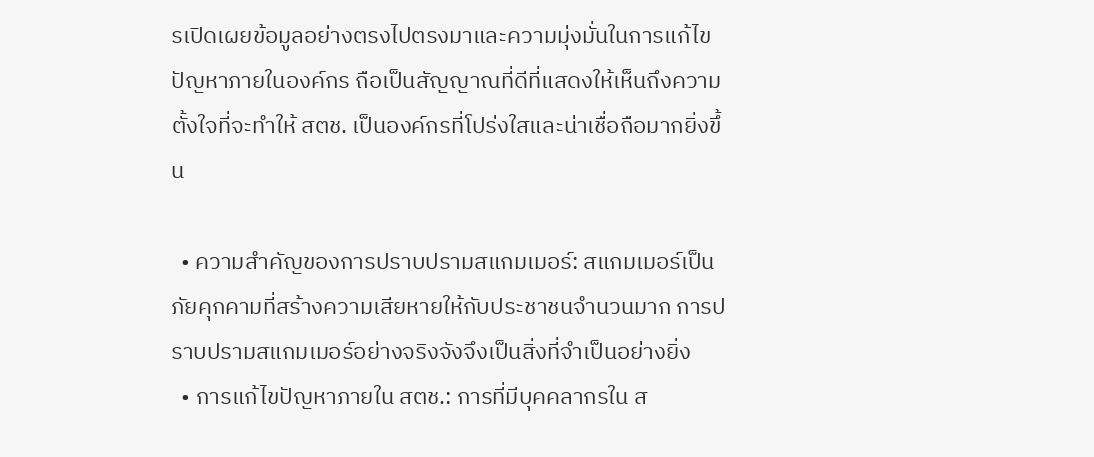รเปิดเผยข้อมูลอย่างตรงไปตรงมาและความมุ่งมั่นในการแก้ไขปัญหาภายในองค์กร ถือเป็นสัญญาณที่ดีที่แสดงให้เห็นถึงความตั้งใจที่จะทำให้ สตช. เป็นองค์กรที่โปร่งใสและน่าเชื่อถือมากยิ่งขึ้น

  • ความสำคัญของการปราบปรามสแกมเมอร์: สแกมเมอร์เป็นภัยคุกคามที่สร้างความเสียหายให้กับประชาชนจำนวนมาก การปราบปรามสแกมเมอร์อย่างจริงจังจึงเป็นสิ่งที่จำเป็นอย่างยิ่ง
  • การแก้ไขปัญหาภายใน สตช.: การที่มีบุคคลากรใน ส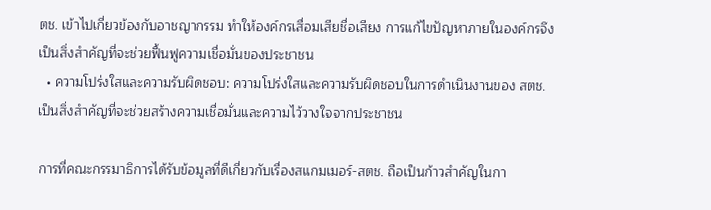ตช. เข้าไปเกี่ยวข้องกับอาชญากรรม ทำให้องค์กรเสื่อมเสียชื่อเสียง การแก้ไขปัญหาภายในองค์กรจึงเป็นสิ่งสำคัญที่จะช่วยฟื้นฟูความเชื่อมั่นของประชาชน
  • ความโปร่งใสและความรับผิดชอบ: ความโปร่งใสและความรับผิดชอบในการดำเนินงานของ สตช. เป็นสิ่งสำคัญที่จะช่วยสร้างความเชื่อมั่นและความไว้วางใจจากประชาชน

การที่คณะกรรมาธิการได้รับข้อมูลที่ดีเกี่ยวกับเรื่องสแกมเมอร์-สตช. ถือเป็นก้าวสำคัญในกา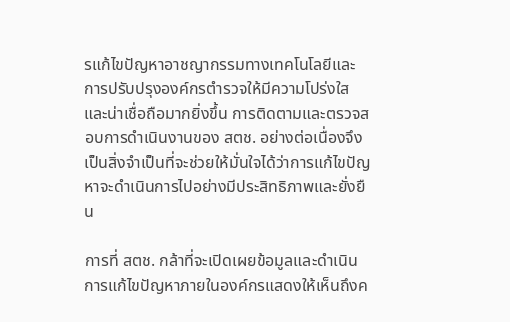รแก้ไขปัญหาอาชญากรรมทางเทคโนโลยีและการปรับปรุงองค์กรตำรวจให้มีความโปร่งใสและน่าเชื่อถือมากยิ่งขึ้น การติดตามและตรวจสอบการดำเนินงานของ สตช. อย่างต่อเนื่องจึงเป็นสิ่งจำเป็นที่จะช่วยให้มั่นใจได้ว่าการแก้ไขปัญหาจะดำเนินการไปอย่างมีประสิทธิภาพและยั่งยืน

การที่ สตช. กล้าที่จะเปิดเผยข้อมูลและดำเนินการแก้ไขปัญหาภายในองค์กรแสดงให้เห็นถึงค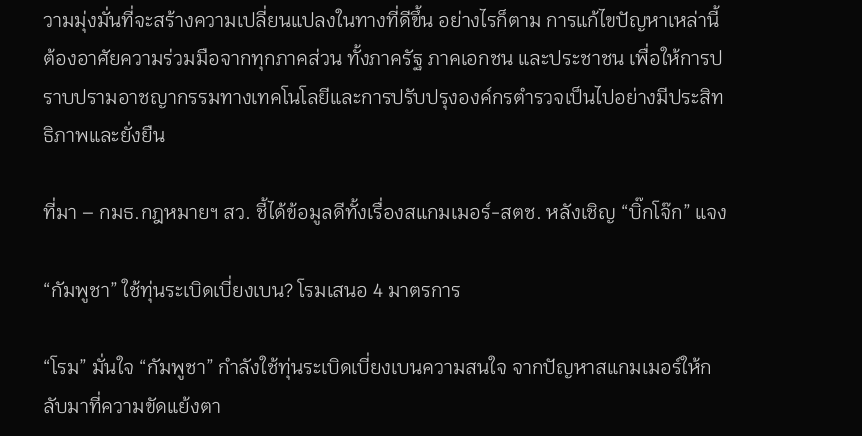วามมุ่งมั่นที่จะสร้างความเปลี่ยนแปลงในทางที่ดีขึ้น อย่างไรก็ตาม การแก้ไขปัญหาเหล่านี้ต้องอาศัยความร่วมมือจากทุกภาคส่วน ทั้งภาครัฐ ภาคเอกชน และประชาชน เพื่อให้การปราบปรามอาชญากรรมทางเทคโนโลยีและการปรับปรุงองค์กรตำรวจเป็นไปอย่างมีประสิทธิภาพและยั่งยืน

ที่มา – กมธ.กฎหมายฯ สว. ชี้ได้ข้อมูลดีทั้งเรื่องสแกมเมอร์-สตช. หลังเชิญ “บิ๊กโจ๊ก” แจง

“กัมพูชา” ใช้ทุ่นระเบิดเบี่ยงเบน? โรมเสนอ 4 มาตรการ

“โรม” มั่นใจ “กัมพูชา” กำลังใช้ทุ่นระเบิดเบี่ยงเบนความสนใจ จากปัญหาสแกมเมอร์ให้กลับมาที่ความขัดแย้งตา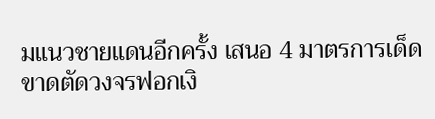มแนวชายแดนอีกครั้ง เสนอ 4 มาตรการเด็ดขาดตัดวงจรฟอกเงิ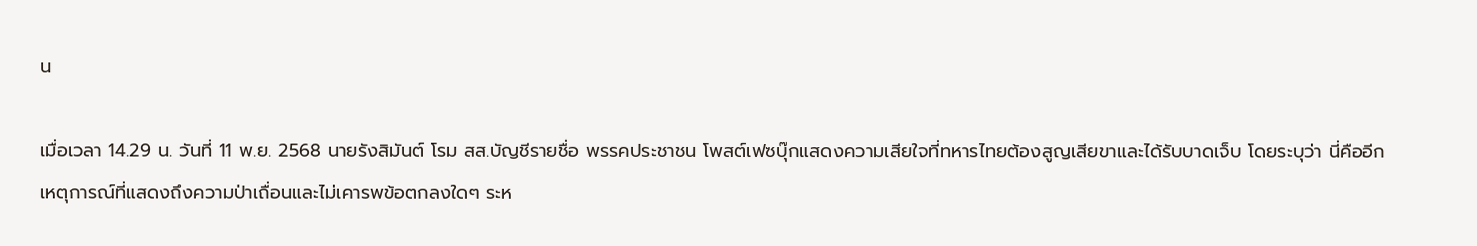น

เมื่อเวลา 14.29 น. วันที่ 11 พ.ย. 2568 นายรังสิมันต์ โรม สส.บัญชีรายชื่อ พรรคประชาชน โพสต์เฟซบุ๊กแสดงความเสียใจที่ทหารไทยต้องสูญเสียขาและได้รับบาดเจ็บ โดยระบุว่า นี่คืออีกเหตุการณ์ที่แสดงถึงความป่าเถื่อนและไม่เคารพข้อตกลงใดๆ ระห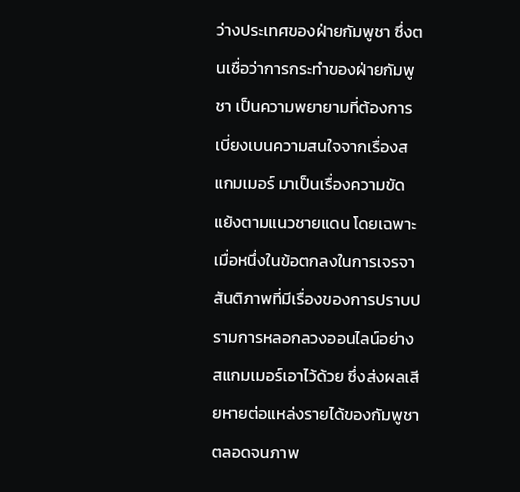ว่างประเทศของฝ่ายกัมพูชา ซึ่งตนเชื่อว่าการกระทำของฝ่ายกัมพูชา เป็นความพยายามที่ต้องการเบี่ยงเบนความสนใจจากเรื่องสแกมเมอร์ มาเป็นเรื่องความขัดแย้งตามแนวชายแดน โดยเฉพาะเมื่อหนึ่งในข้อตกลงในการเจรจาสันติภาพที่มีเรื่องของการปราบปรามการหลอกลวงออนไลน์อย่างสแกมเมอร์เอาไว้ด้วย ซึ่งส่งผลเสียหายต่อแหล่งรายได้ของกัมพูชา ตลอดจนภาพ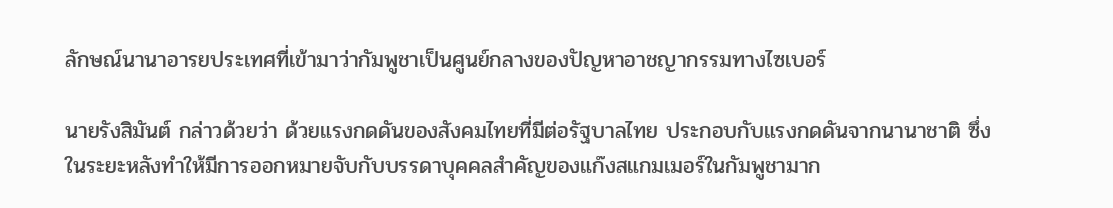ลักษณ์นานาอารยประเทศที่เข้ามาว่ากัมพูชาเป็นศูนย์กลางของปัญหาอาชญากรรมทางไซเบอร์

นายรังสิมันต์ กล่าวด้วยว่า ด้วยแรงกดดันของสังคมไทยที่มีต่อรัฐบาลไทย ประกอบกับแรงกดดันจากนานาชาติ ซึ่งในระยะหลังทำให้มีการออกหมายจับกับบรรดาบุคคลสำคัญของแก๊งสแกมเมอร์ในกัมพูชามาก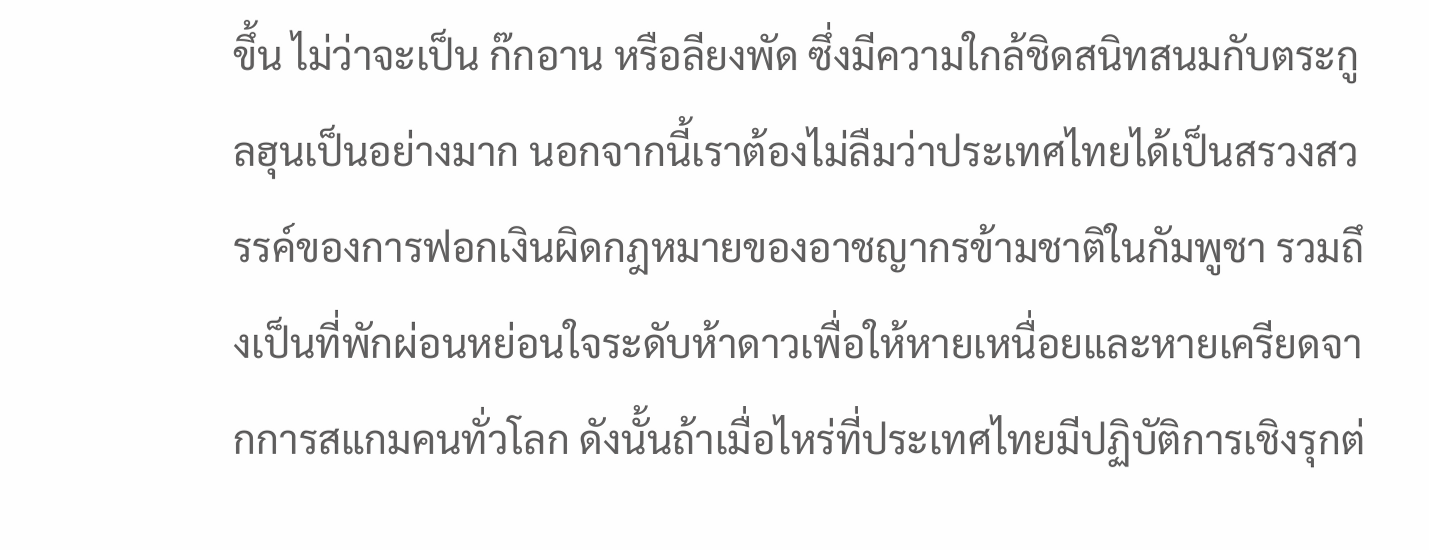ขึ้น ไม่ว่าจะเป็น ก๊กอาน หรือลียงพัด ซึ่งมีความใกล้ชิดสนิทสนมกับตระกูลฮุนเป็นอย่างมาก นอกจากนี้เราต้องไม่ลืมว่าประเทศไทยได้เป็นสรวงสวรรค์ของการฟอกเงินผิดกฎหมายของอาชญากรข้ามชาติในกัมพูชา รวมถึงเป็นที่พักผ่อนหย่อนใจระดับห้าดาวเพื่อให้หายเหนื่อยและหายเครียดจากการสแกมคนทั่วโลก ดังนั้นถ้าเมื่อไหร่ที่ประเทศไทยมีปฏิบัติการเชิงรุกต่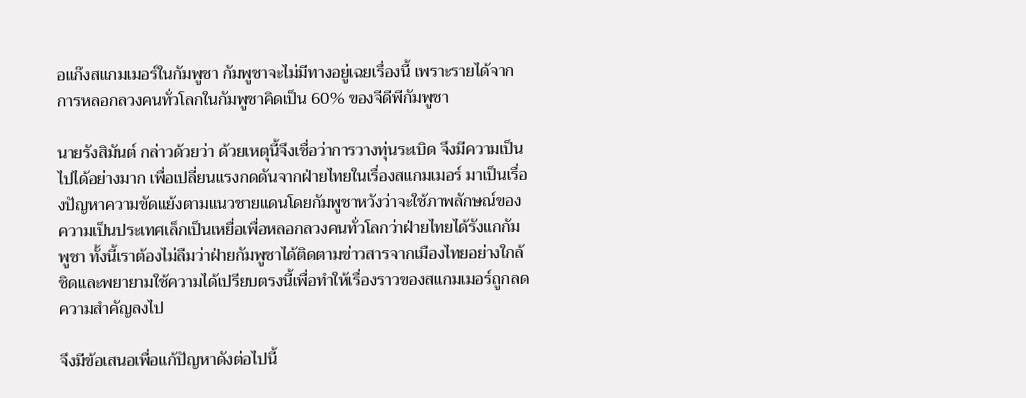อแก๊งสแกมเมอร์ในกัมพูชา กัมพูชาจะไม่มีทางอยู่เฉยเรื่องนี้ เพราะรายได้จากการหลอกลวงคนทั่วโลกในกัมพูชาคิดเป็น 60% ของจีดีพีกัมพูชา

นายรังสิมันต์ กล่าวด้วยว่า ด้วยเหตุนี้จึงเชื่อว่าการวางทุ่นระเบิด จึงมีความเป็นไปได้อย่างมาก เพื่อเปลี่ยนแรงกดดันจากฝ่ายไทยในเรื่องสแกมเมอร์ มาเป็นเรื่องปัญหาความขัดแย้งตามแนวชายแดนโดยกัมพูชาหวังว่าจะใช้ภาพลักษณ์ของความเป็นประเทศเล็กเป็นเหยื่อเพื่อหลอกลวงคนทั่วโลกว่าฝ่ายไทยได้รังแกกัมพูชา ทั้งนี้เราต้องไม่ลืมว่าฝ่ายกัมพูชาได้ติดตามข่าวสารจากเมืองไทยอย่างใกล้ชิดและพยายามใช้ความได้เปรียบตรงนี้เพื่อทำให้เรื่องราวของสแกมเมอร์ถูกลดความสำคัญลงไป

จึงมีข้อเสนอเพื่อแก้ปัญหาดังต่อไปนี้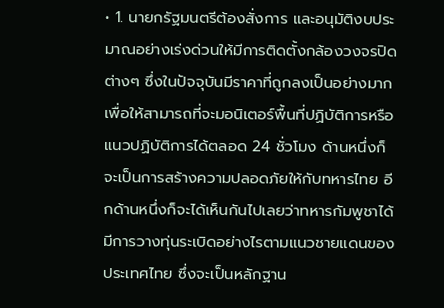• 1. นายกรัฐมนตรีต้องสั่งการ และอนุมัติงบประมาณอย่างเร่งด่วนให้มีการติดตั้งกล้องวงจรปิดต่างๆ ซึ่งในปัจจุบันมีราคาที่ถูกลงเป็นอย่างมาก เพื่อให้สามารถที่จะมอนิเตอร์พื้นที่ปฏิบัติการหรือแนวปฏิบัติการได้ตลอด 24 ชั่วโมง ด้านหนึ่งก็จะเป็นการสร้างความปลอดภัยให้กับทหารไทย อีกด้านหนึ่งก็จะได้เห็นกันไปเลยว่าทหารกัมพูชาได้มีการวางทุ่นระเบิดอย่างไรตามแนวชายแดนของประเทศไทย ซึ่งจะเป็นหลักฐาน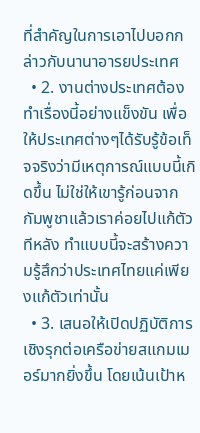ที่สำคัญในการเอาไปบอกกล่าวกับนานาอารยประเทศ
  • 2. งานต่างประเทศต้องทำเรื่องนี้อย่างแข็งขัน เพื่อให้ประเทศต่างๆได้รับรู้ข้อเท็จจริงว่ามีเหตุการณ์แบบนี้เกิดขึ้น ไม่ใช่ให้เขารู้ก่อนจากกัมพูชาแล้วเราค่อยไปแก้ตัวทีหลัง ทำแบบนี้จะสร้างความรู้สึกว่าประเทศไทยแค่เพียงแก้ตัวเท่านั้น
  • 3. เสนอให้เปิดปฏิบัติการเชิงรุกต่อเครือข่ายสแกมเมอร์มากยิ่งขึ้น โดยเน้นเป้าห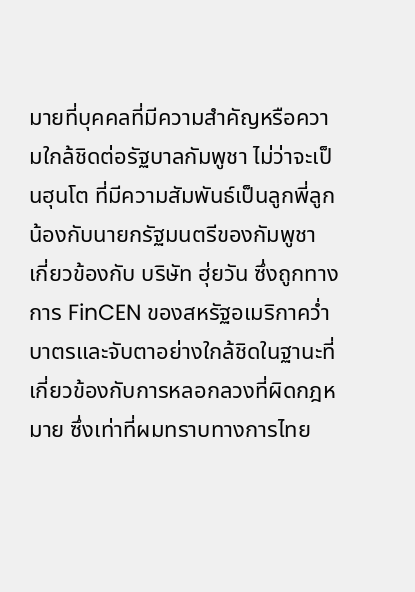มายที่บุคคลที่มีความสำคัญหรือความใกล้ชิดต่อรัฐบาลกัมพูชา ไม่ว่าจะเป็นฮุนโต ที่มีความสัมพันธ์เป็นลูกพี่ลูกน้องกับนายกรัฐมนตรีของกัมพูชา เกี่ยวข้องกับ บริษัท ฮุ่ยวัน ซึ่งถูกทางการ FinCEN ของสหรัฐอเมริกาคว่ำบาตรและจับตาอย่างใกล้ชิดในฐานะที่เกี่ยวข้องกับการหลอกลวงที่ผิดกฎหมาย ซึ่งเท่าที่ผมทราบทางการไทย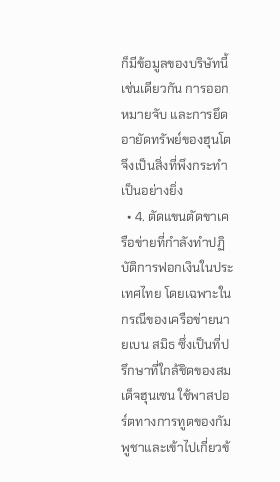ก็มีข้อมูลของบริษัทนี้เช่นเดียวกัน การออกหมายจับ และการยึดอายัดทรัพย์ของฮุนโตจึงเป็นสิ่งที่พึงกระทำเป็นอย่างยิ่ง
  • 4. ตัดแขนตัดขาเครือข่ายที่กำลังทำปฏิบัติการฟอกเงินในประเทศไทย โดยเฉพาะในกรณีของเครือข่ายนายเบน สมิธ ซึ่งเป็นที่ปรึกษาที่ใกล้ชิดของสมเด็จฮุนเซน ใช้พาสปอร์ตทางการทูตของกัมพูชาและเข้าไปเกี่ยวข้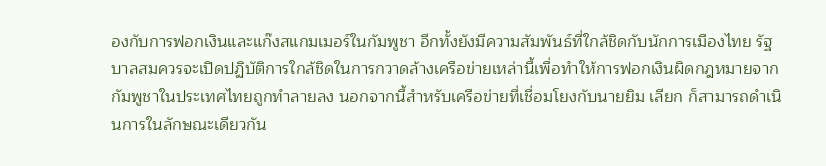องกับการฟอกเงินและแก๊งสแกมเมอร์ในกัมพูชา อีกทั้งยังมีความสัมพันธ์ที่ใกล้ชิดกับนักการเมืองไทย รัฐบาลสมควรจะเปิดปฏิบัติการใกล้ชิดในการกวาดล้างเครือข่ายเหล่านี้เพื่อทำให้การฟอกเงินผิดกฎหมายจากกัมพูชาในประเทศไทยถูกทำลายลง นอกจากนี้สำหรับเครือข่ายที่เชื่อมโยงกับนายยิม เลียก ก็สามารถดำเนินการในลักษณะเดียวกัน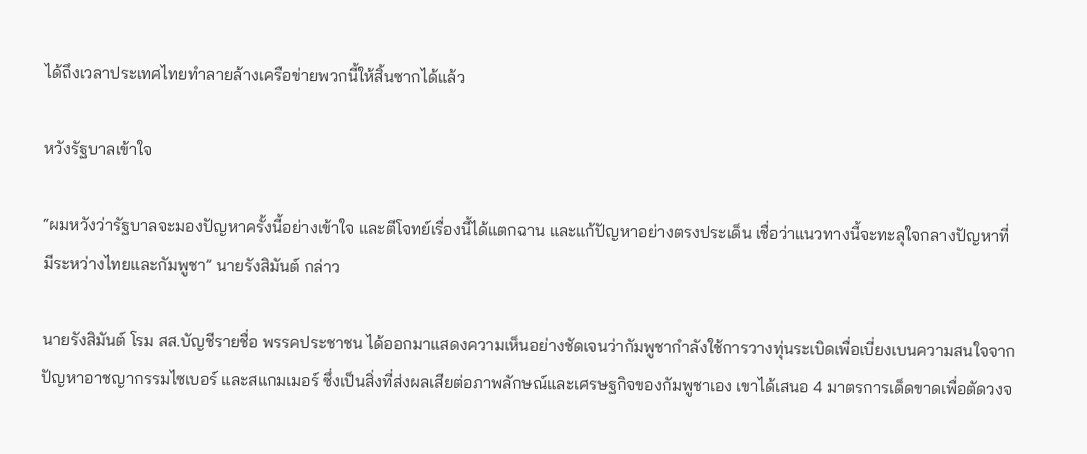ได้ถึงเวลาประเทศไทยทำลายล้างเครือข่ายพวกนี้ให้สิ้นซากได้แล้ว

หวังรัฐบาลเข้าใจ

“ผมหวังว่ารัฐบาลจะมองปัญหาครั้งนี้อย่างเข้าใจ และตีโจทย์เรื่องนี้ได้แตกฉาน และแก้ปัญหาอย่างตรงประเด็น เชื่อว่าแนวทางนี้จะทะลุใจกลางปัญหาที่มีระหว่างไทยและกัมพูชา” นายรังสิมันต์ กล่าว

นายรังสิมันต์ โรม สส.บัญชีรายชื่อ พรรคประชาชน ได้ออกมาแสดงความเห็นอย่างชัดเจนว่ากัมพูชากำลังใช้การวางทุ่นระเบิดเพื่อเบี่ยงเบนความสนใจจากปัญหาอาชญากรรมไซเบอร์ และสแกมเมอร์ ซึ่งเป็นสิ่งที่ส่งผลเสียต่อภาพลักษณ์และเศรษฐกิจของกัมพูชาเอง เขาได้เสนอ 4 มาตรการเด็ดขาดเพื่อตัดวงจ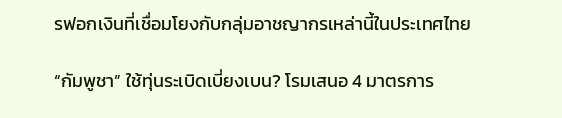รฟอกเงินที่เชื่อมโยงกับกลุ่มอาชญากรเหล่านี้ในประเทศไทย

“กัมพูชา” ใช้ทุ่นระเบิดเบี่ยงเบน? โรมเสนอ 4 มาตรการ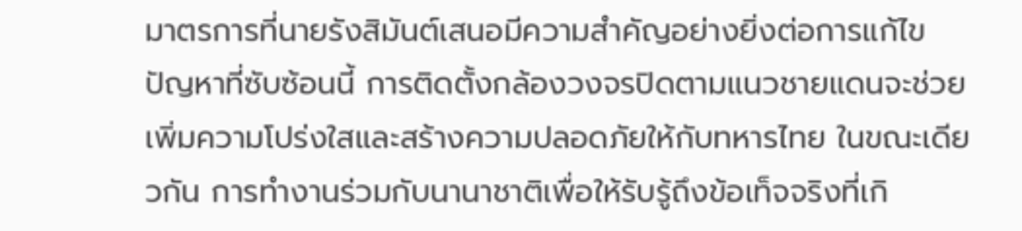มาตรการที่นายรังสิมันต์เสนอมีความสำคัญอย่างยิ่งต่อการแก้ไขปัญหาที่ซับซ้อนนี้ การติดตั้งกล้องวงจรปิดตามแนวชายแดนจะช่วยเพิ่มความโปร่งใสและสร้างความปลอดภัยให้กับทหารไทย ในขณะเดียวกัน การทำงานร่วมกับนานาชาติเพื่อให้รับรู้ถึงข้อเท็จจริงที่เกิ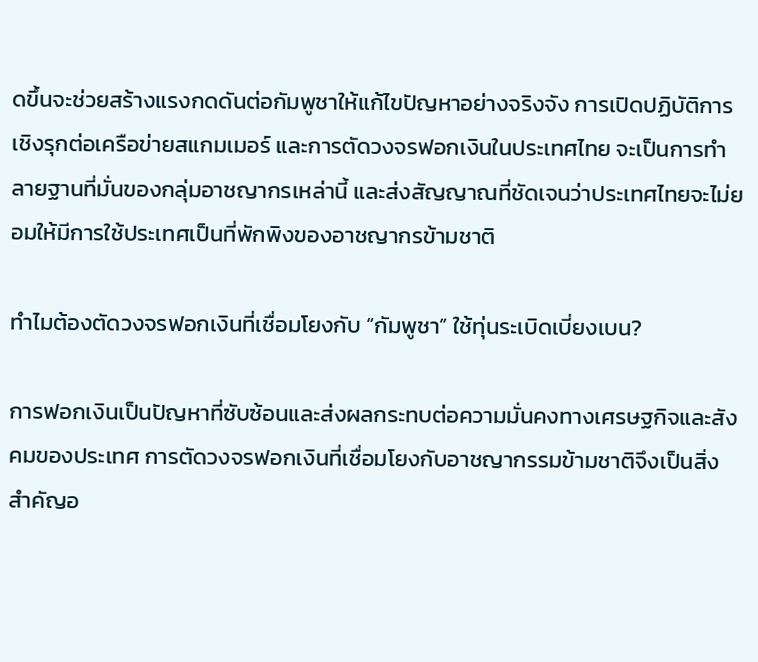ดขึ้นจะช่วยสร้างแรงกดดันต่อกัมพูชาให้แก้ไขปัญหาอย่างจริงจัง การเปิดปฏิบัติการเชิงรุกต่อเครือข่ายสแกมเมอร์ และการตัดวงจรฟอกเงินในประเทศไทย จะเป็นการทำลายฐานที่มั่นของกลุ่มอาชญากรเหล่านี้ และส่งสัญญาณที่ชัดเจนว่าประเทศไทยจะไม่ยอมให้มีการใช้ประเทศเป็นที่พักพิงของอาชญากรข้ามชาติ

ทำไมต้องตัดวงจรฟอกเงินที่เชื่อมโยงกับ “กัมพูชา” ใช้ทุ่นระเบิดเบี่ยงเบน?

การฟอกเงินเป็นปัญหาที่ซับซ้อนและส่งผลกระทบต่อความมั่นคงทางเศรษฐกิจและสังคมของประเทศ การตัดวงจรฟอกเงินที่เชื่อมโยงกับอาชญากรรมข้ามชาติจึงเป็นสิ่งสำคัญอ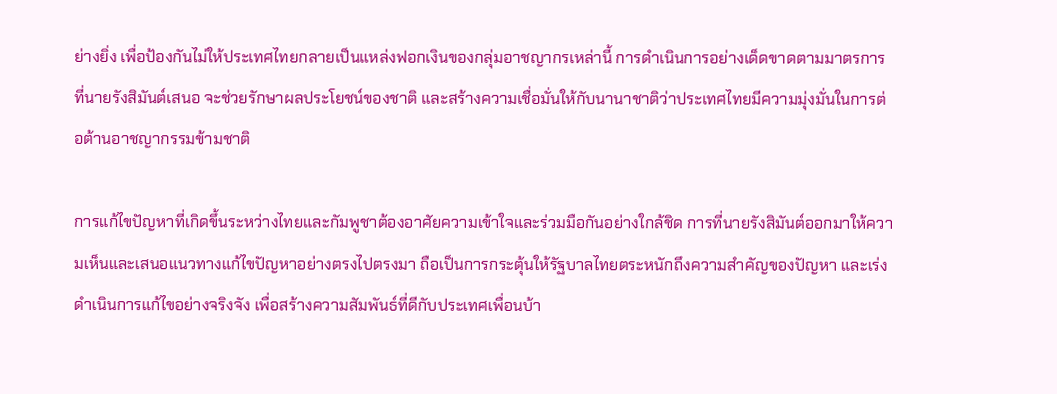ย่างยิ่ง เพื่อป้องกันไม่ให้ประเทศไทยกลายเป็นแหล่งฟอกเงินของกลุ่มอาชญากรเหล่านี้ การดำเนินการอย่างเด็ดขาดตามมาตรการที่นายรังสิมันต์เสนอ จะช่วยรักษาผลประโยชน์ของชาติ และสร้างความเชื่อมั่นให้กับนานาชาติว่าประเทศไทยมีความมุ่งมั่นในการต่อต้านอาชญากรรมข้ามชาติ

การแก้ไขปัญหาที่เกิดขึ้นระหว่างไทยและกัมพูชาต้องอาศัยความเข้าใจและร่วมมือกันอย่างใกล้ชิด การที่นายรังสิมันต์ออกมาให้ความเห็นและเสนอแนวทางแก้ไขปัญหาอย่างตรงไปตรงมา ถือเป็นการกระตุ้นให้รัฐบาลไทยตระหนักถึงความสำคัญของปัญหา และเร่งดำเนินการแก้ไขอย่างจริงจัง เพื่อสร้างความสัมพันธ์ที่ดีกับประเทศเพื่อนบ้า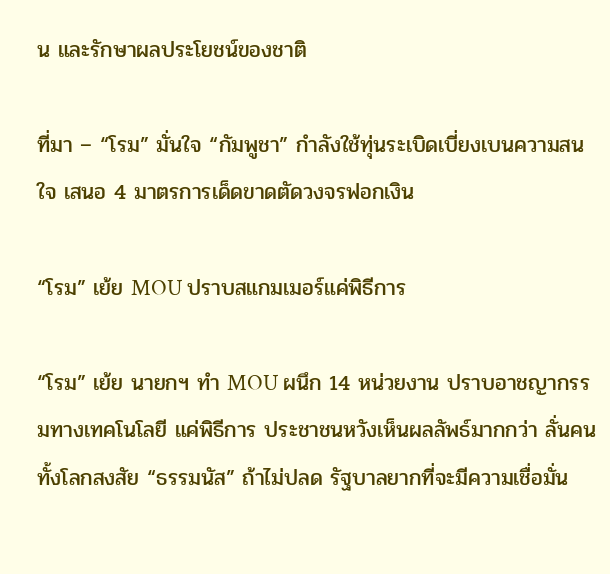น และรักษาผลประโยชน์ของชาติ

ที่มา – “โรม” มั่นใจ “กัมพูชา” กำลังใช้ทุ่นระเบิดเบี่ยงเบนความสนใจ เสนอ 4 มาตรการเด็ดขาดตัดวงจรฟอกเงิน

“โรม” เย้ย MOU ปราบสแกมเมอร์แค่พิธีการ

“โรม” เย้ย นายกฯ ทำ MOU ผนึก 14 หน่วยงาน ปราบอาชญากรรมทางเทคโนโลยี แค่พิธีการ ประชาชนหวังเห็นผลลัพธ์มากกว่า ลั่นคนทั้งโลกสงสัย “ธรรมนัส” ถ้าไม่ปลด รัฐบาลยากที่จะมีความเชื่อมั่น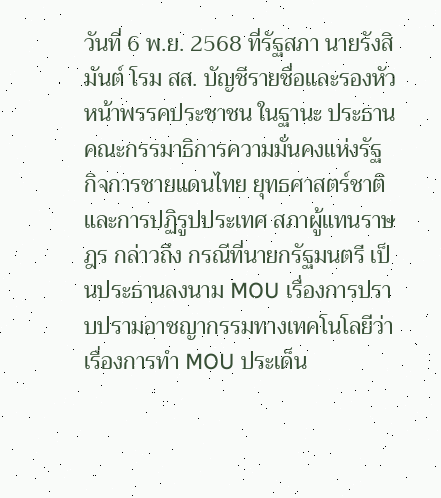วันที่ 6 พ.ย. 2568 ที่รัฐสภา นายรังสิมันต์ โรม สส. บัญชีรายชื่อและรองหัวหน้าพรรคประชาชน ในฐานะ ประธานคณะกรรมาธิการความมั่นคงแห่งรัฐ กิจการชายแดนไทย ยุทธศาสตร์ชาติและการปฏิรูปประเทศ สภาผู้แทนราษฎร กล่าวถึง กรณีที่นายกรัฐมนตรี เป็นประธานลงนาม MOU เรื่องการปราบปรามอาชญากรรมทางเทคโนโลยีว่า เรื่องการทำ MOU ประเด็น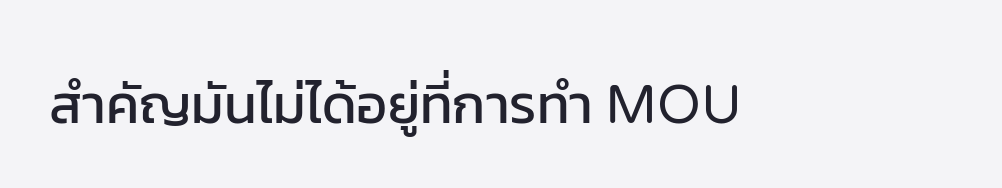สำคัญมันไม่ได้อยู่ที่การทำ MOU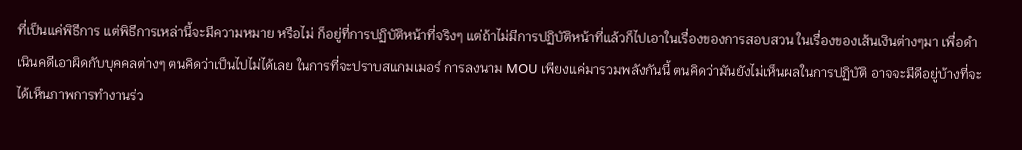ที่เป็นแค่พิธีการ แต่พิธีการเหล่านี้จะมีความหมาย หรือไม่ ก็อยู่ที่การปฏิบัติหน้าที่จริงๆ แต่ถ้าไม่มีการปฏิบัติหน้าที่แล้วก็ไปเอาในเรื่องของการสอบสวน ในเรื่องของเส้นเงินต่างๆมา เพื่อดำเนินคดีเอาผิดกับบุคคลต่างๆ ตนคิดว่าเป็นไปไม่ได้เลย ในการที่จะปราบสแกมเมอร์ การลงนาม MOU เพียงแค่มารวมพลังกันนี้ ตนคิดว่ามันยังไม่เห็นผลในการปฏิบัติ อาจจะมีดีอยู่บ้างที่จะได้เห็นภาพการทำงานร่ว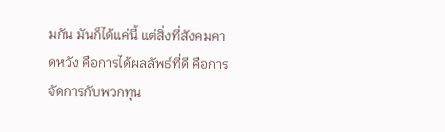มกัน มันก็ได้แค่นี้ แต่สิ่งที่สังคมคาดหวัง คือการได้ผลลัพธ์ที่ดี คือการจัดการกับพวกทุน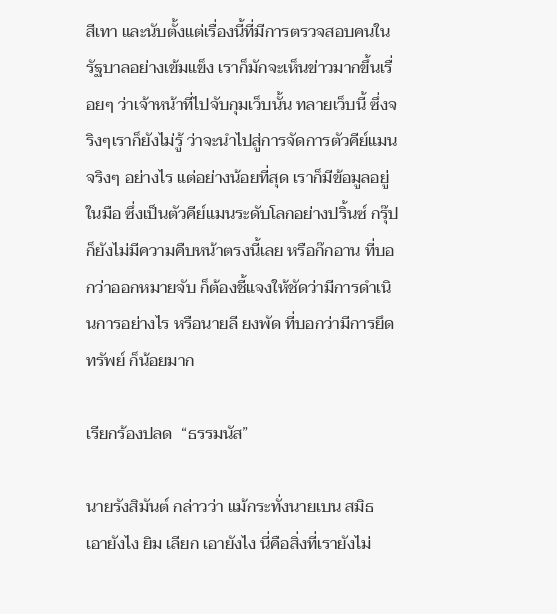สีเทา และนับตั้งแต่เรื่องนี้ที่มีการตรวจสอบคนในรัฐบาลอย่างเข้มแข็ง เราก็มักจะเห็นข่าวมากขึ้นเรื่อยๆ ว่าเจ้าหน้าที่ไปจับกุมเว็บนั้น ทลายเว็บนี้ ซึ่งจริงๆเราก็ยังไม่รู้ ว่าจะนำไปสู่การจัดการตัวคีย์แมนจริงๆ อย่างไร แต่อย่างน้อยที่สุด เราก็มีข้อมูลอยู่ในมือ ซึ่งเป็นตัวคีย์แมนระดับโลกอย่างปริ้นซ์ กรุ๊ป ก็ยังไม่มีความคืบหน้าตรงนี้เลย หรือก๊กอาน ที่บอกว่าออกหมายจับ ก็ต้องชี้แจงให้ชัดว่ามีการดำเนินการอย่างไร หรือนายลี ยงพัด ที่บอกว่ามีการยึดทรัพย์ ก็น้อยมาก

เรียกร้องปลด  “ธรรมนัส”

นายรังสิมันต์ กล่าวว่า แม้กระทั่งนายเบน สมิธ เอายังไง ยิม เลียก เอายังไง นี่คือสิ่งที่เรายังไม่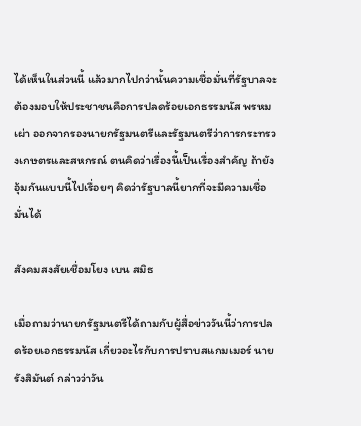ได้เห็นในส่วนนี้ แล้วมากไปกว่านั้นความเชื่อมั่นที่รัฐบาลจะต้องมอบให้ประชาชนคือการปลดร้อยเอกธรรมนัส พรหมเผ่า ออกจากรองนายกรัฐมนตรีและรัฐมนตรีว่าการกระทรวงเกษตรและสหกรณ์ ตนคิดว่าเรื่องนี้เป็นเรื่องสำคัญ ถ้ายังอุ้มกันแบบนี้ไปเรื่อยๆ คิดว่ารัฐบาลนี้ยากที่จะมีความเชื่อมั่นได้

สังคมสงสัยเชื่อมโยง เบน สมิธ

เมื่อถามว่านายกรัฐมนตรีได้ถามกับผู้สื่อข่าววันนี้ว่าการปลดร้อยเอกธรรมนัส เกี่ยวอะไรกับการปราบสแกมเมอร์ นายรังสิมันต์ กล่าวว่าวัน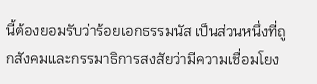นี้ต้องยอมรับว่าร้อยเอกธรรมนัส เป็นส่วนหนึ่งที่ถูกสังคมและกรรมาธิการสงสัยว่ามีความเชื่อมโยง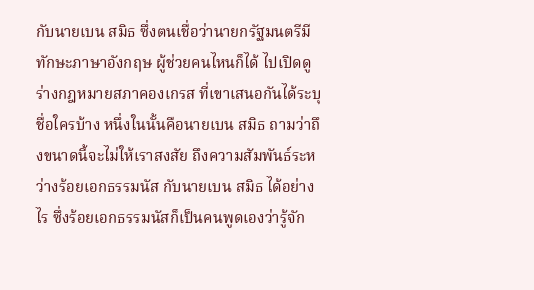กับนายเบน สมิธ ซึ่งตนเชื่อว่านายกรัฐมนตรีมีทักษะภาษาอังกฤษ ผู้ช่วยคนไหนก็ได้ ไปเปิดดู ร่างกฎหมายสภาคองเกรส ที่เขาเสนอกันได้ระบุชื่อใครบ้าง หนึ่งในนั้นคือนายเบน สมิธ ถามว่าถึงขนาดนี้จะไม่ให้เราสงสัย ถึงความสัมพันธ์ระหว่างร้อยเอกธรรมนัส กับนายเบน สมิธ ได้อย่างไร ซึ่งร้อยเอกธรรมนัสก็เป็นคนพูดเองว่ารู้จัก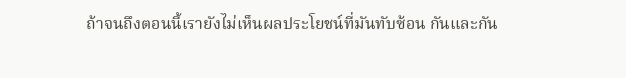ถ้าจนถึงตอนนี้เรายังไม่เห็นผลประโยชน์ที่มันทับซ้อน กันและกัน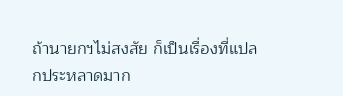ถ้านายกฯไม่สงสัย ก็เป็นเรื่องที่แปลกประหลาดมาก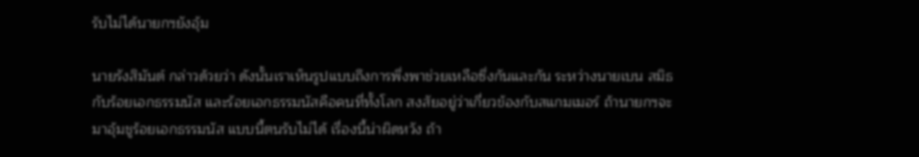รับไม่ได้นายกฯยังอุ้ม

นายรังสิมันต์ กล่าวด้วยว่า ดังนั้นเราเห็นรูปแบบถึงการพึ่งพาช่วยเหลือซึ่งกันและกัน ระหว่างนายเบน สมิธ กับร้อยเอกธรรมนัส และร้อยเอกธรรมนัสคือคนที่ทั้งโลก สงสัยอยู่ว่าเกี่ยวข้องกับสแกมเมอร์ ถ้านายกฯจะมาอุ้มชูร้อยเอกธรรมนัส แบบนี้ตนรับไม่ได้ เรื่องนี้น่าผิดหวัง ถ้า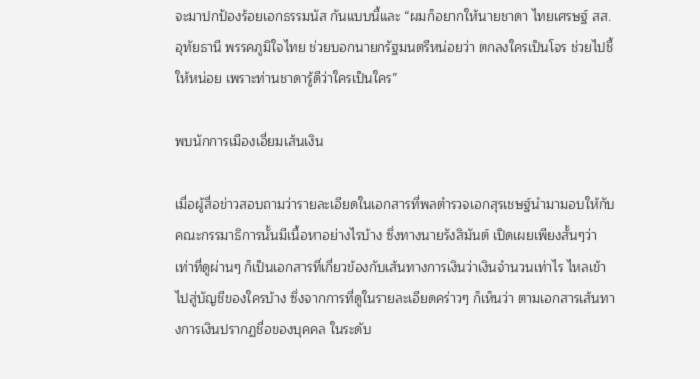จะมาปกป้องร้อยเอกธรรมนัส กันแบบนี้และ “ผมก็อยากให้นายชาดา ไทยเศรษฐ์ สส.อุทัยธานี พรรคภูมิใจไทย ช่วยบอกนายกรัฐมนตรีหน่อยว่า ตกลงใครเป็นโจร ช่วยไปชี้ให้หน่อย เพราะท่านชาดารู้ดีว่าใครเป็นใคร”

พบนักการเมืองเอี่ยมเส้นเงิน

เมื่อผู้สื่อข่าวสอบถามว่ารายละเอียดในเอกสารที่พลตำรวจเอกสุรเชษฐ์นำมามอบให้กับคณะกรรมาธิการนั้นมีเนื้อหาอย่างไรบ้าง ซึ่งทางนายรังสิมันต์ เปิดเผยเพียงสั้นๆว่าเท่าที่ดูผ่านๆ ก็เป็นเอกสารที่เกี่ยวข้องกับเส้นทางการเงินว่าเงินจำนวนเท่าไร ไหลเข้าไปสู่บัญชีของใครบ้าง ซึ่งจากการที่ดูในรายละเอียดคร่าวๆ ก็เห็นว่า ตามเอกสารเส้นทางการเงินปรากฏชื่อของบุคคล ในระดับ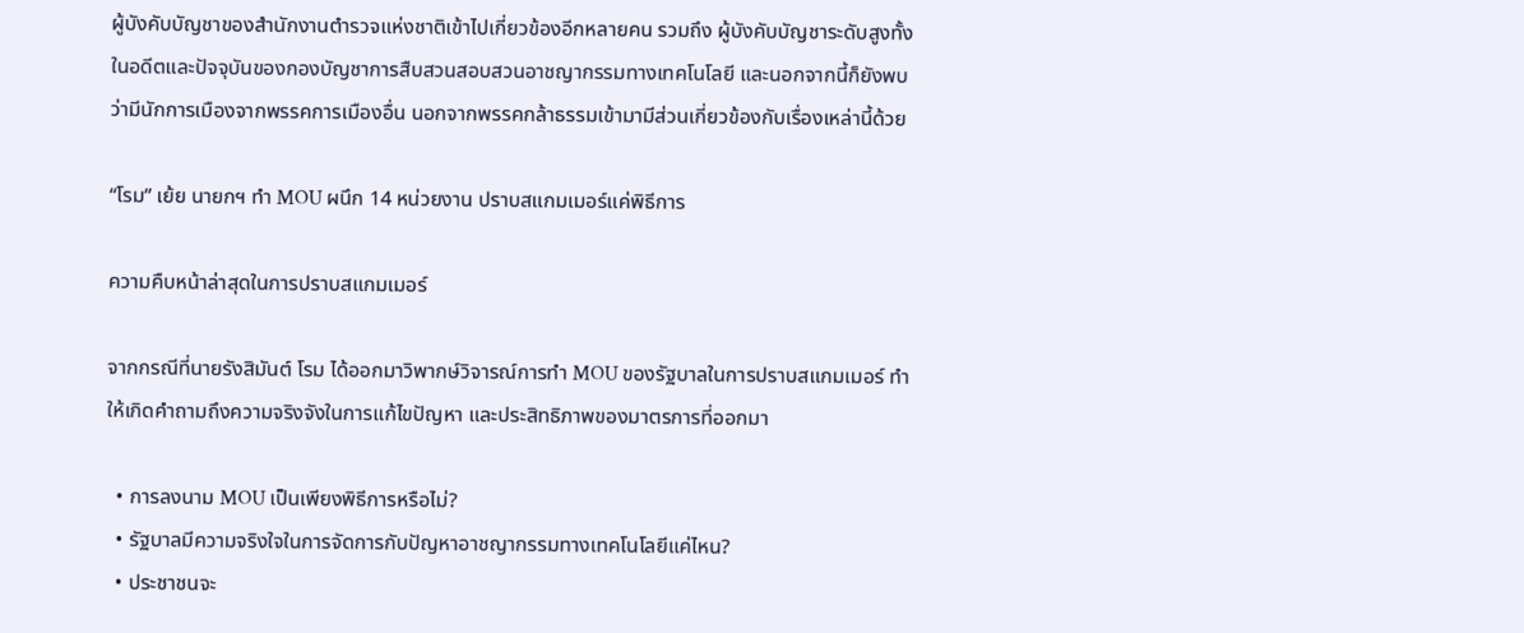ผู้บังคับบัญชาของสำนักงานตำรวจแห่งชาติเข้าไปเกี่ยวข้องอีกหลายคน รวมถึง ผู้บังคับบัญชาระดับสูงทั้งในอดีตและปัจจุบันของกองบัญชาการสืบสวนสอบสวนอาชญากรรมทางเทคโนโลยี และนอกจากนี้ก็ยังพบว่ามีนักการเมืองจากพรรคการเมืองอื่น นอกจากพรรคกล้าธรรมเข้ามามีส่วนเกี่ยวข้องกับเรื่องเหล่านี้ด้วย

“โรม” เย้ย นายกฯ ทำ MOU ผนึก 14 หน่วยงาน ปราบสแกมเมอร์แค่พิธีการ

ความคืบหน้าล่าสุดในการปราบสแกมเมอร์

จากกรณีที่นายรังสิมันต์ โรม ได้ออกมาวิพากษ์วิจารณ์การทำ MOU ของรัฐบาลในการปราบสแกมเมอร์ ทำให้เกิดคำถามถึงความจริงจังในการแก้ไขปัญหา และประสิทธิภาพของมาตรการที่ออกมา

  • การลงนาม MOU เป็นเพียงพิธีการหรือไม่?
  • รัฐบาลมีความจริงใจในการจัดการกับปัญหาอาชญากรรมทางเทคโนโลยีแค่ไหน?
  • ประชาชนจะ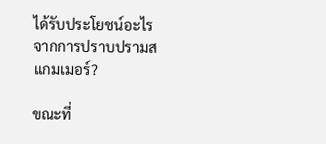ได้รับประโยชน์อะไรจากการปราบปรามสแกมเมอร์?

ขณะที่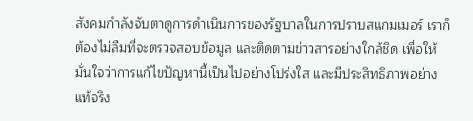สังคมกำลังจับตาดูการดำเนินการของรัฐบาลในการปราบสแกมเมอร์ เราก็ต้องไม่ลืมที่จะตรวจสอบข้อมูล และติดตามข่าวสารอย่างใกล้ชิด เพื่อให้มั่นใจว่าการแก้ไขปัญหานี้เป็นไปอย่างโปร่งใส และมีประสิทธิภาพอย่างแท้จริง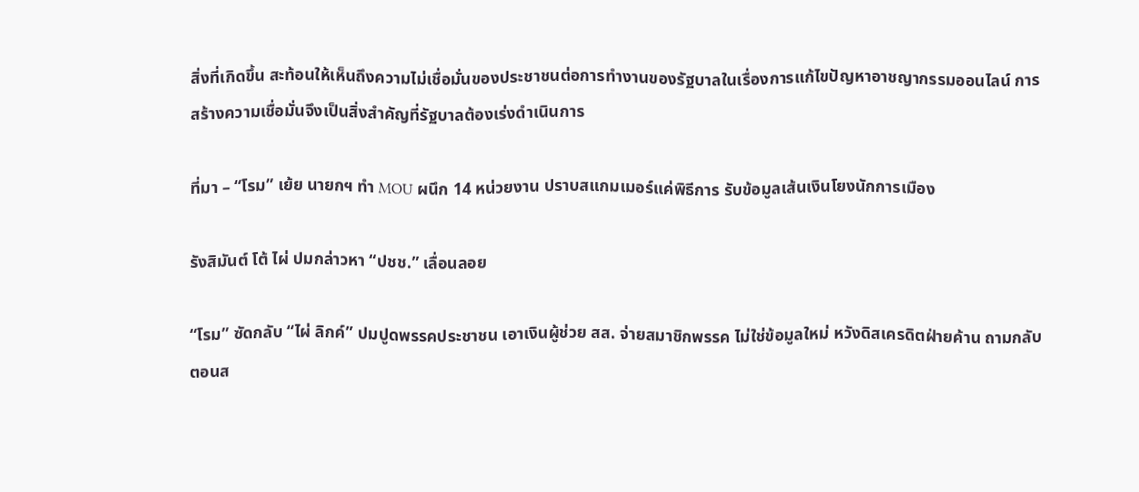สิ่งที่เกิดขึ้น สะท้อนให้เห็นถึงความไม่เชื่อมั่นของประชาชนต่อการทำงานของรัฐบาลในเรื่องการแก้ไขปัญหาอาชญากรรมออนไลน์ การสร้างความเชื่อมั่นจึงเป็นสิ่งสำคัญที่รัฐบาลต้องเร่งดำเนินการ

ที่มา – “โรม” เย้ย นายกฯ ทำ MOU ผนึก 14 หน่วยงาน ปราบสแกมเมอร์แค่พิธีการ รับข้อมูลเส้นเงินโยงนักการเมือง

รังสิมันต์ โต้ ไผ่ ปมกล่าวหา “ปชช.” เลื่อนลอย

“โรม” ซัดกลับ “ไผ่ ลิกค์” ปมปูดพรรคประชาชน เอาเงินผู้ช่วย สส. จ่ายสมาชิกพรรค ไม่ใช่ข้อมูลใหม่ หวังดิสเครดิตฝ่ายค้าน ถามกลับตอนส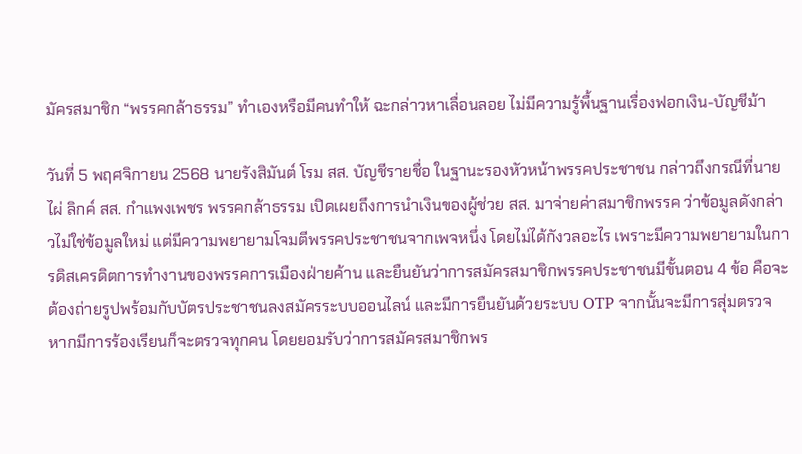มัครสมาชิก “พรรคกล้าธรรม” ทำเองหรือมีคนทำให้ ฉะกล่าวหาเลื่อนลอย ไม่มีความรู้พื้นฐานเรื่องฟอกเงิน-บัญชีม้า

วันที่ 5 พฤศจิกายน 2568 นายรังสิมันต์ โรม สส. บัญชีรายชื่อ ในฐานะรองหัวหน้าพรรคประชาชน กล่าวถึงกรณีที่นายไผ่ ลิกค์ สส. กำแพงเพชร พรรคกล้าธรรม เปิดเผยถึงการนำเงินของผู้ช่วย สส. มาจ่ายค่าสมาชิกพรรค ว่าข้อมูลดังกล่าวไม่ใช่ข้อมูลใหม่ แต่มีความพยายามโจมตีพรรคประชาชนจากเพจหนึ่ง โดยไม่ได้กังวลอะไร เพราะมีความพยายามในการดิสเครดิตการทำงานของพรรคการเมืองฝ่ายค้าน และยืนยันว่าการสมัครสมาชิกพรรคประชาชนมีขั้นตอน 4 ข้อ คือจะต้องถ่ายรูปพร้อมกับบัตรประชาชนลงสมัครระบบออนไลน์ และมีการยืนยันด้วยระบบ OTP จากนั้นจะมีการสุ่มตรวจ หากมีการร้องเรียนก็จะตรวจทุกคน โดยยอมรับว่าการสมัครสมาชิกพร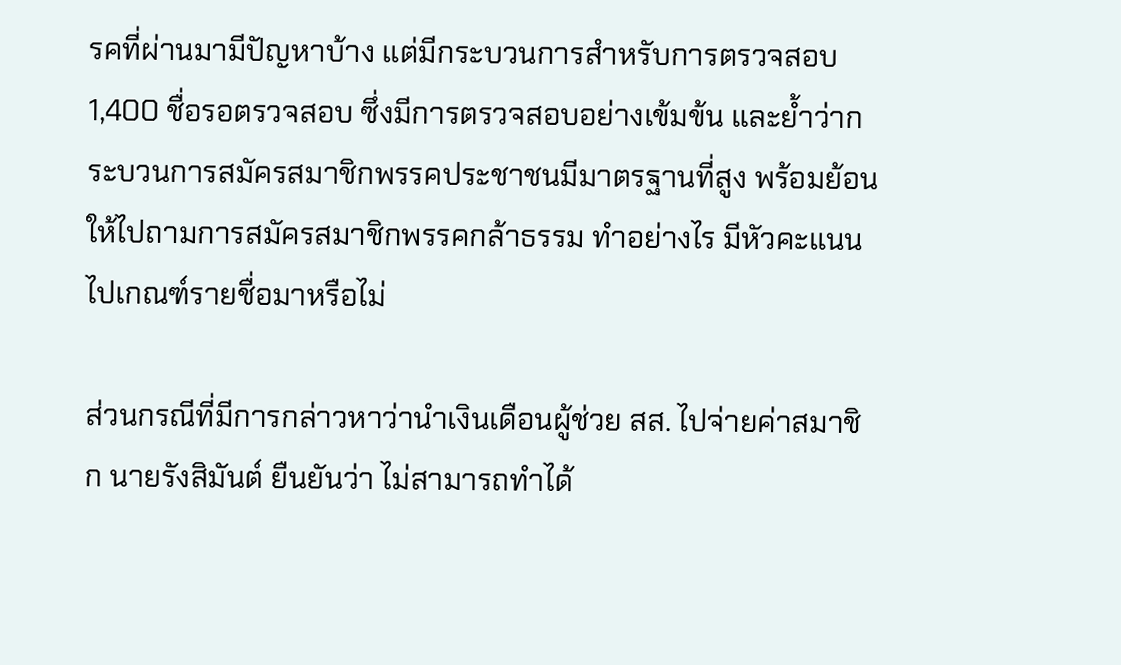รคที่ผ่านมามีปัญหาบ้าง แต่มีกระบวนการสำหรับการตรวจสอบ 1,400 ชื่อรอตรวจสอบ ซึ่งมีการตรวจสอบอย่างเข้มข้น และย้ำว่ากระบวนการสมัครสมาชิกพรรคประชาชนมีมาตรฐานที่สูง พร้อมย้อนให้ไปถามการสมัครสมาชิกพรรคกล้าธรรม ทำอย่างไร มีหัวคะแนน ไปเกณฑ์รายชื่อมาหรือไม่

ส่วนกรณีที่มีการกล่าวหาว่านำเงินเดือนผู้ช่วย สส. ไปจ่ายค่าสมาชิก นายรังสิมันต์ ยืนยันว่า ไม่สามารถทำได้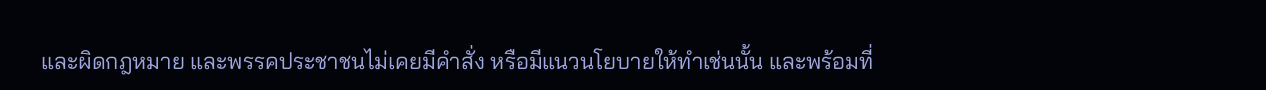และผิดกฎหมาย และพรรคประชาชนไม่เคยมีคำสั่ง หรือมีแนวนโยบายให้ทำเช่นนั้น และพร้อมที่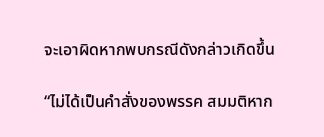จะเอาผิดหากพบกรณีดังกล่าวเกิดขึ้น

“ไม่ได้เป็นคำสั่งของพรรค สมมติหาก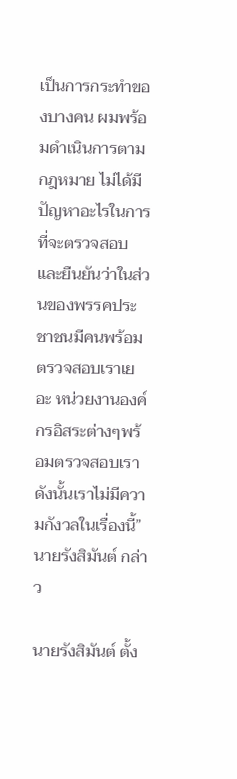เป็นการกระทำของบางคน ผมพร้อมดำเนินการตามกฎหมาย ไม่ได้มีปัญหาอะไรในการที่จะตรวจสอบ และยืนยันว่าในส่วนของพรรคประชาชนมีคนพร้อมตรวจสอบเราเยอะ หน่วยงานองค์กรอิสระต่างๆพร้อมตรวจสอบเรา ดังนั้นเราไม่มีความกังวลในเรื่องนี้” นายรังสิมันต์ กล่าว

นายรังสิมันต์ ตั้ง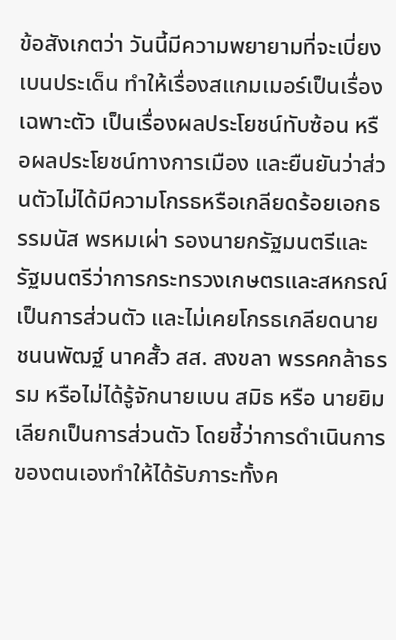ข้อสังเกตว่า วันนี้มีความพยายามที่จะเบี่ยงเบนประเด็น ทำให้เรื่องสแกมเมอร์เป็นเรื่องเฉพาะตัว เป็นเรื่องผลประโยชน์ทับซ้อน หรือผลประโยชน์ทางการเมือง และยืนยันว่าส่วนตัวไม่ได้มีความโกรธหรือเกลียดร้อยเอกธรรมนัส พรหมเผ่า รองนายกรัฐมนตรีและรัฐมนตรีว่าการกระทรวงเกษตรและสหกรณ์ เป็นการส่วนตัว และไม่เคยโกรธเกลียดนายชนนพัฒฐ์ นาคสั้ว สส. สงขลา พรรคกล้าธรรม หรือไม่ได้รู้จักนายเบน สมิธ หรือ นายยิม เลียกเป็นการส่วนตัว โดยชี้ว่าการดำเนินการของตนเองทำให้ได้รับภาระทั้งค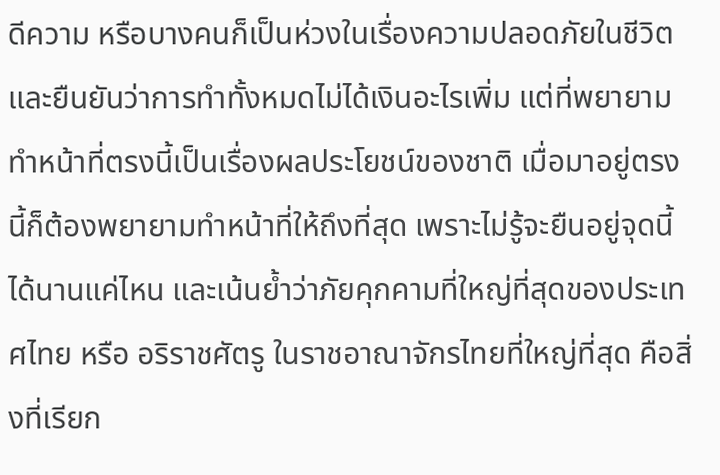ดีความ หรือบางคนก็เป็นห่วงในเรื่องความปลอดภัยในชีวิต และยืนยันว่าการทำทั้งหมดไม่ได้เงินอะไรเพิ่ม แต่ที่พยายามทำหน้าที่ตรงนี้เป็นเรื่องผลประโยชน์ของชาติ เมื่อมาอยู่ตรงนี้ก็ต้องพยายามทำหน้าที่ให้ถึงที่สุด เพราะไม่รู้จะยืนอยู่จุดนี้ได้นานแค่ไหน และเน้นย้ำว่าภัยคุกคามที่ใหญ่ที่สุดของประเทศไทย หรือ อริราชศัตรู ในราชอาณาจักรไทยที่ใหญ่ที่สุด คือสิ่งที่เรียก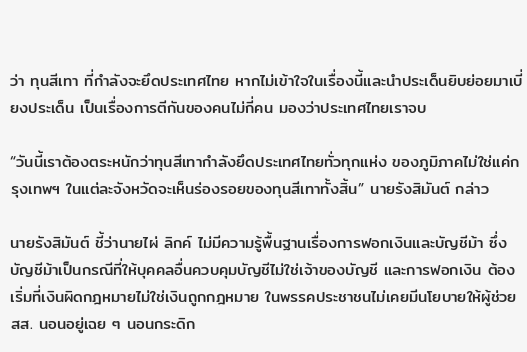ว่า ทุนสีเทา ที่กำลังจะยึดประเทศไทย หากไม่เข้าใจในเรื่องนี้และนำประเด็นยิบย่อยมาเบี่ยงประเด็น เป็นเรื่องการตีกันของคนไม่กี่คน มองว่าประเทศไทยเราจบ

“วันนี้เราต้องตระหนักว่าทุนสีเทากำลังยึดประเทศไทยทั่วทุกแห่ง ของภูมิภาคไม่ใช่แค่กรุงเทพฯ ในแต่ละจังหวัดจะเห็นร่องรอยของทุนสีเทาทั้งสิ้น” นายรังสิมันต์ กล่าว

นายรังสิมันต์ ชี้ว่านายไผ่ ลิกค์ ไม่มีความรู้พื้นฐานเรื่องการฟอกเงินและบัญชีม้า ซึ่งบัญชีม้าเป็นกรณีที่ให้บุคคลอื่นควบคุมบัญชีไม่ใช่เจ้าของบัญชี และการฟอกเงิน ต้องเริ่มที่เงินผิดกฎหมายไม่ใช่เงินถูกกฎหมาย ในพรรคประชาชนไม่เคยมีนโยบายให้ผู้ช่วย สส. นอนอยู่เฉย ๆ นอนกระดิก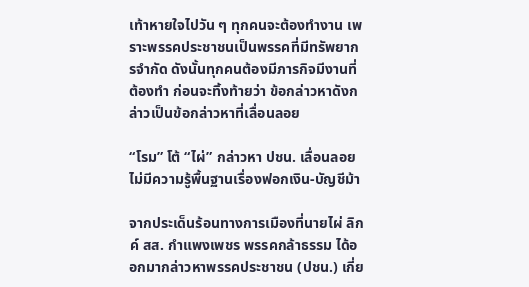เท้าหายใจไปวัน ๆ ทุกคนจะต้องทำงาน เพราะพรรคประชาชนเป็นพรรคที่มีทรัพยากรจำกัด ดังนั้นทุกคนต้องมีภารกิจมีงานที่ต้องทำ ก่อนจะทิ้งท้ายว่า ข้อกล่าวหาดังกล่าวเป็นข้อกล่าวหาที่เลื่อนลอย

“โรม” โต้ “ไผ่” กล่าวหา ปชน. เลื่อนลอย ไม่มีความรู้พื้นฐานเรื่องฟอกเงิน-บัญชีม้า

จากประเด็นร้อนทางการเมืองที่นายไผ่ ลิกค์ สส. กำแพงเพชร พรรคกล้าธรรม ได้ออกมากล่าวหาพรรคประชาชน (ปชน.) เกี่ย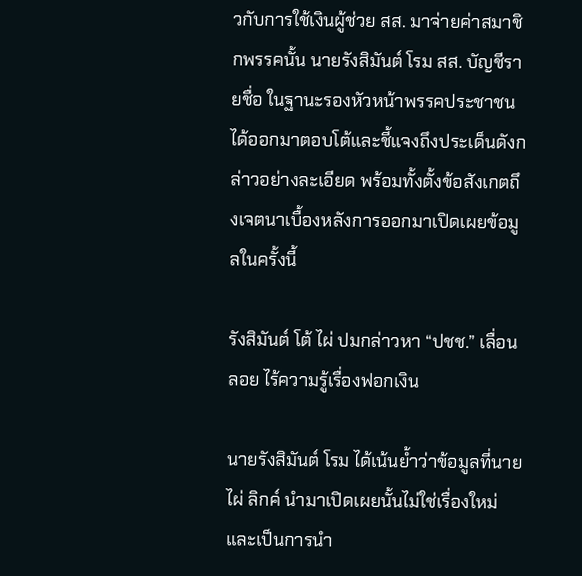วกับการใช้เงินผู้ช่วย สส. มาจ่ายค่าสมาชิกพรรคนั้น นายรังสิมันต์ โรม สส. บัญชีรายชื่อ ในฐานะรองหัวหน้าพรรคประชาชน ได้ออกมาตอบโต้และชี้แจงถึงประเด็นดังกล่าวอย่างละเอียด พร้อมทั้งตั้งข้อสังเกตถึงเจตนาเบื้องหลังการออกมาเปิดเผยข้อมูลในครั้งนี้

รังสิมันต์ โต้ ไผ่ ปมกล่าวหา “ปชช.” เลื่อนลอย ไร้ความรู้เรื่องฟอกเงิน

นายรังสิมันต์ โรม ได้เน้นย้ำว่าข้อมูลที่นายไผ่ ลิกค์ นำมาเปิดเผยนั้นไม่ใช่เรื่องใหม่ และเป็นการนำ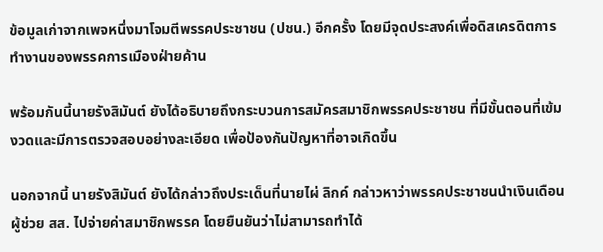ข้อมูลเก่าจากเพจหนึ่งมาโจมตีพรรคประชาชน (ปชน.) อีกครั้ง โดยมีจุดประสงค์เพื่อดิสเครดิตการทำงานของพรรคการเมืองฝ่ายค้าน

พร้อมกันนี้นายรังสิมันต์ ยังได้อธิบายถึงกระบวนการสมัครสมาชิกพรรคประชาชน ที่มีขั้นตอนที่เข้มงวดและมีการตรวจสอบอย่างละเอียด เพื่อป้องกันปัญหาที่อาจเกิดขึ้น

นอกจากนี้ นายรังสิมันต์ ยังได้กล่าวถึงประเด็นที่นายไผ่ ลิกค์ กล่าวหาว่าพรรคประชาชนนำเงินเดือนผู้ช่วย สส. ไปจ่ายค่าสมาชิกพรรค โดยยืนยันว่าไม่สามารถทำได้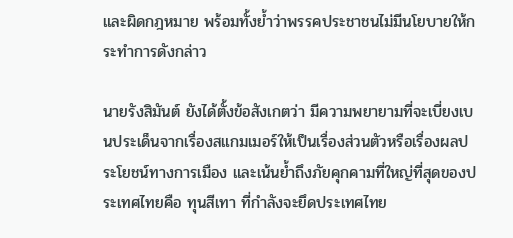และผิดกฎหมาย พร้อมทั้งย้ำว่าพรรคประชาชนไม่มีนโยบายให้กระทำการดังกล่าว

นายรังสิมันต์ ยังได้ตั้งข้อสังเกตว่า มีความพยายามที่จะเบี่ยงเบนประเด็นจากเรื่องสแกมเมอร์ให้เป็นเรื่องส่วนตัวหรือเรื่องผลประโยชน์ทางการเมือง และเน้นย้ำถึงภัยคุกคามที่ใหญ่ที่สุดของประเทศไทยคือ ทุนสีเทา ที่กำลังจะยึดประเทศไทย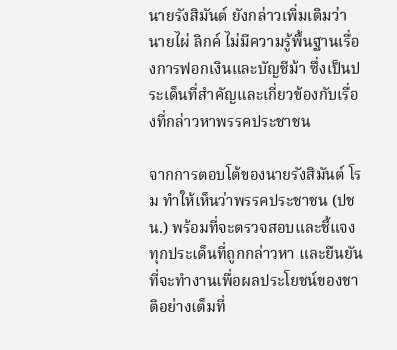นายรังสิมันต์ ยังกล่าวเพิ่มเติมว่า นายไผ่ ลิกค์ ไม่มีความรู้พื้นฐานเรื่องการฟอกเงินและบัญชีม้า ซึ่งเป็นประเด็นที่สำคัญและเกี่ยวข้องกับเรื่องที่กล่าวหาพรรคประชาชน

จากการตอบโต้ของนายรังสิมันต์ โรม ทำให้เห็นว่าพรรคประชาชน (ปชน.) พร้อมที่จะตรวจสอบและชี้แจงทุกประเด็นที่ถูกกล่าวหา และยืนยันที่จะทำงานเพื่อผลประโยชน์ของชาติอย่างเต็มที่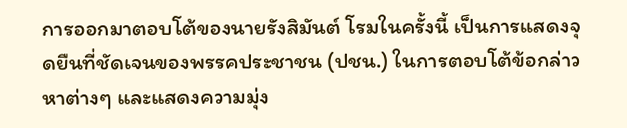การออกมาตอบโต้ของนายรังสิมันต์ โรมในครั้งนี้ เป็นการแสดงจุดยืนที่ชัดเจนของพรรคประชาชน (ปชน.) ในการตอบโต้ข้อกล่าวหาต่างๆ และแสดงความมุ่ง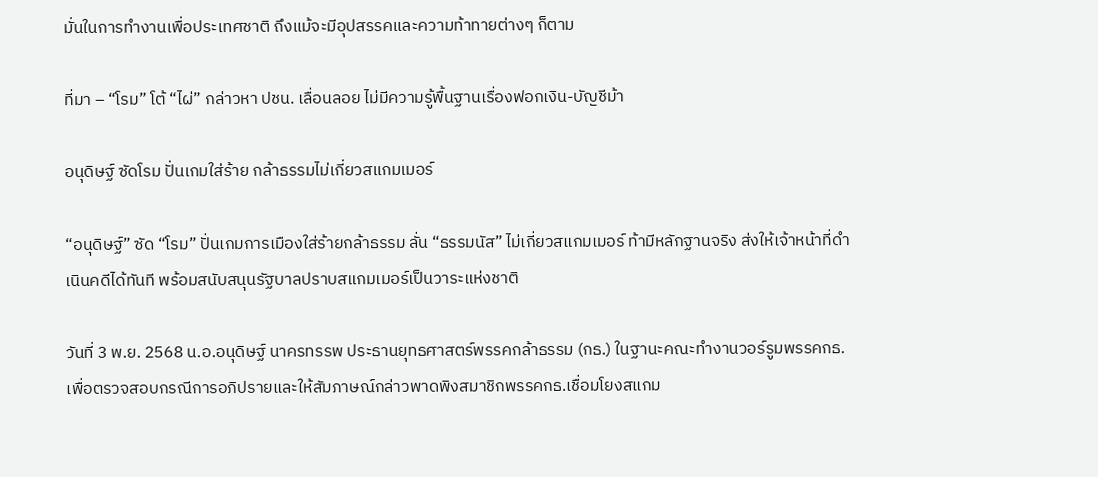มั่นในการทำงานเพื่อประเทศชาติ ถึงแม้จะมีอุปสรรคและความท้าทายต่างๆ ก็ตาม

ที่มา – “โรม” โต้ “ไผ่” กล่าวหา ปชน. เลื่อนลอย ไม่มีความรู้พื้นฐานเรื่องฟอกเงิน-บัญชีม้า

อนุดิษฐ์ ซัดโรม ปั่นเกมใส่ร้าย กล้าธรรมไม่เกี่ยวสแกมเมอร์

“อนุดิษฐ์” ซัด “โรม” ปั่นเกมการเมืองใส่ร้ายกล้าธรรม ลั่น “ธรรมนัส” ไม่เกี่ยวสแกมเมอร์ ท้ามีหลักฐานจริง ส่งให้เจ้าหน้าที่ดำเนินคดีได้ทันที พร้อมสนับสนุนรัฐบาลปราบสแกมเมอร์เป็นวาระแห่งชาติ

วันที่ 3 พ.ย. 2568 น.อ.อนุดิษฐ์ นาครทรรพ ประธานยุทธศาสตร์พรรคกล้าธรรม (กธ.) ในฐานะคณะทำงานวอร์รูมพรรคกธ.เพื่อตรวจสอบกรณีการอภิปรายและให้สัมภาษณ์กล่าวพาดพิงสมาชิกพรรคกธ.เชื่อมโยงสแกม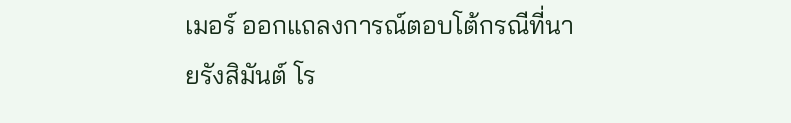เมอร์ ออกแถลงการณ์ตอบโต้กรณีที่นายรังสิมันต์ โร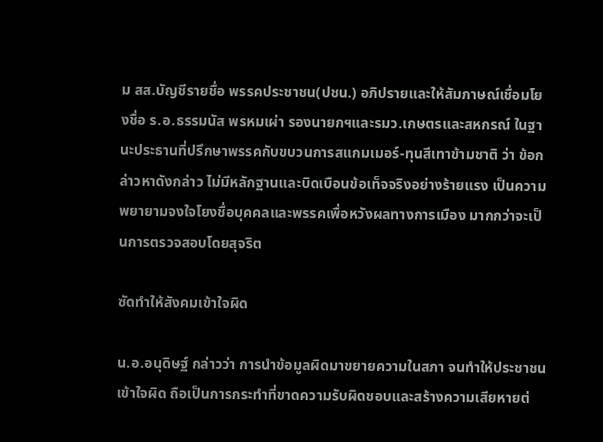ม สส.บัญชีรายชื่อ พรรคประชาชน(ปชน.) อภิปรายและให้สัมภาษณ์เชื่อมโยงชื่อ ร.อ.ธรรมนัส พรหมเผ่า รองนายกฯและรมว.เกษตรและสหกรณ์ ในฐานะประธานที่ปรึกษาพรรคกับขบวนการสแกมเมอร์-ทุนสีเทาข้ามชาติ ว่า ข้อกล่าวหาดังกล่าว ไม่มีหลักฐานและบิดเบือนข้อเท็จจริงอย่างร้ายแรง เป็นความพยายามจงใจโยงชื่อบุคคลและพรรคเพื่อหวังผลทางการเมือง มากกว่าจะเป็นการตรวจสอบโดยสุจริต

ซัดทำให้สังคมเข้าใจผิด

น.อ.อนุดิษฐ์ กล่าวว่า การนำข้อมูลผิดมาขยายความในสภา จนทำให้ประชาชนเข้าใจผิด ถือเป็นการกระทำที่ขาดความรับผิดชอบและสร้างความเสียหายต่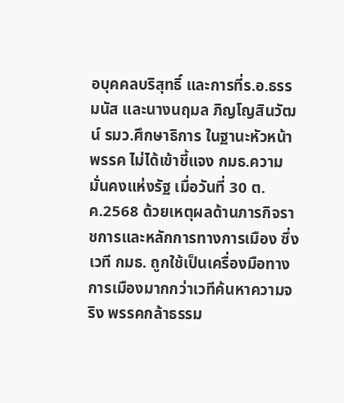อบุคคลบริสุทธิ์ และการที่ร.อ.ธรรมนัส และนางนฤมล ภิญโญสินวัฒน์ รมว.ศึกษาธิการ ในฐานะหัวหน้าพรรค ไม่ได้เข้าชี้แจง กมธ.ความมั่นคงแห่งรัฐ เมื่อวันที่ 30 ต.ค.2568 ด้วยเหตุผลด้านภารกิจราชการและหลักการทางการเมือง ซึ่งเวที กมธ. ถูกใช้เป็นเครื่องมือทางการเมืองมากกว่าเวทีค้นหาความจริง พรรคกล้าธรรม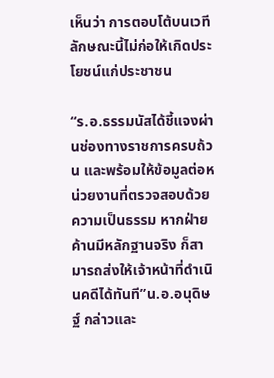เห็นว่า การตอบโต้บนเวทีลักษณะนี้ไม่ก่อให้เกิดประโยชน์แก่ประชาชน

“ร.อ.ธรรมนัสได้ชี้แจงผ่านช่องทางราชการครบถ้วน และพร้อมให้ข้อมูลต่อหน่วยงานที่ตรวจสอบด้วยความเป็นธรรม หากฝ่ายค้านมีหลักฐานจริง ก็สามารถส่งให้เจ้าหน้าที่ดำเนินคดีได้ทันที”น.อ.อนุดิษฐ์ กล่าวและ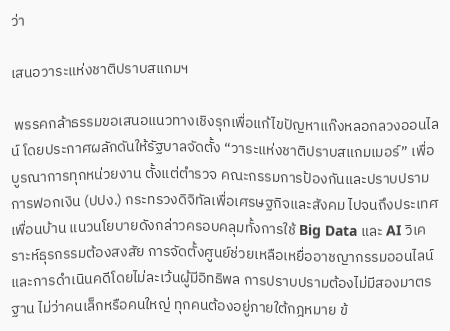ว่า

เสนอวาระแห่งชาติปราบสแกมฯ

 พรรคกล้าธรรมขอเสนอแนวทางเชิงรุกเพื่อแก้ไขปัญหาแก๊งหลอกลวงออนไลน์ โดยประกาศผลักดันให้รัฐบาลจัดตั้ง “วาระแห่งชาติปราบสแกมเมอร์” เพื่อบูรณาการทุกหน่วยงาน ตั้งแต่ตำรวจ คณะกรรมการป้องกันและปราบปรามการฟอกเงิน (ปปง.) กระทรวงดิจิทัลเพื่อเศรษฐกิจและสังคม ไปจนถึงประเทศเพื่อนบ้าน แนวนโยบายดังกล่าวครอบคลุมทั้งการใช้ Big Data และ AI วิเคราะห์ธุรกรรมต้องสงสัย การจัดตั้งศูนย์ช่วยเหลือเหยื่ออาชญากรรมออนไลน์ และการดำเนินคดีโดยไม่ละเว้นผู้มีอิทธิพล การปราบปรามต้องไม่มีสองมาตรฐาน ไม่ว่าคนเล็กหรือคนใหญ่ ทุกคนต้องอยู่ภายใต้กฎหมาย ข้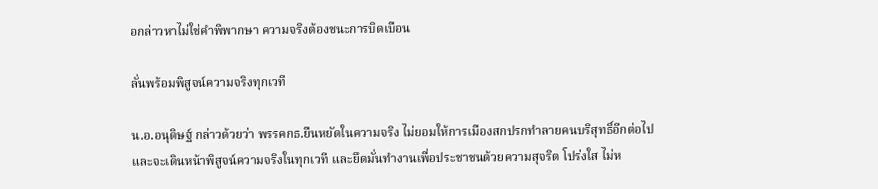อกล่าวหาไม่ใช่คำพิพากษา ความจริงต้องชนะการบิดเบือน

ลั่นพร้อมพิสูจน์ความจริงทุกเวที

น.อ.อนุดิษฐ์ กล่าวด้วยว่า พรรคกธ.ยืนหยัดในความจริง ไม่ยอมให้การเมืองสกปรกทำลายคนบริสุทธิ์อีกต่อไป และจะเดินหน้าพิสูจน์ความจริงในทุกเวที และยึดมั่นทำงานเพื่อประชาชนด้วยความสุจริต โปร่งใส ไม่ห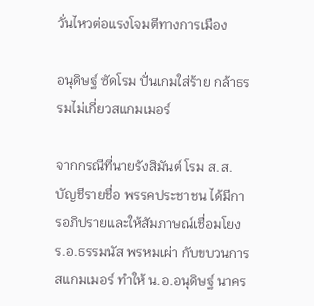วั่นไหวต่อแรงโจมตีทางการเมือง

อนุดิษฐ์ ซัดโรม ปั่นเกมใส่ร้าย กล้าธรรมไม่เกี่ยวสแกมเมอร์

จากกรณีที่นายรังสิมันต์ โรม ส.ส.บัญชีรายชื่อ พรรคประชาชน ได้มีการอภิปรายและให้สัมภาษณ์เชื่อมโยง ร.อ.ธรรมนัส พรหมเผ่า กับขบวนการสแกมเมอร์ ทำให้ น.อ.อนุดิษฐ์ นาคร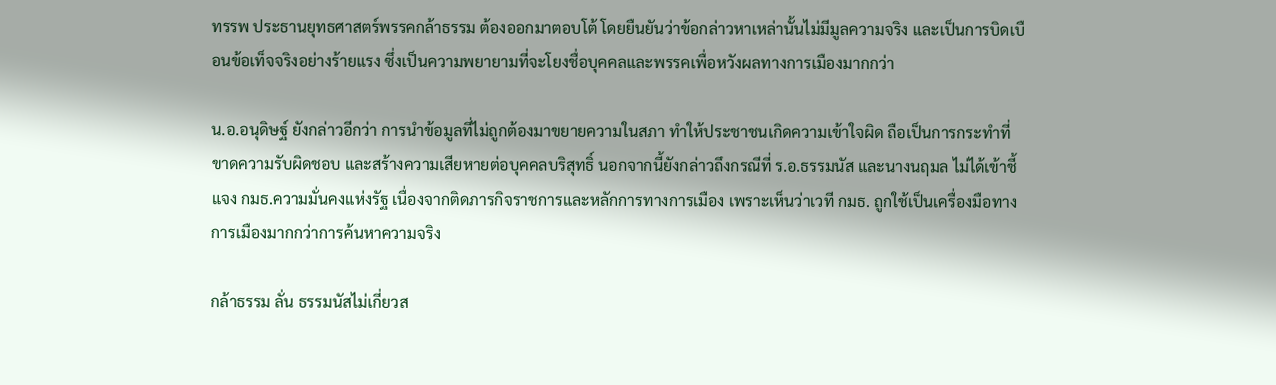ทรรพ ประธานยุทธศาสตร์พรรคกล้าธรรม ต้องออกมาตอบโต้ โดยยืนยันว่าข้อกล่าวหาเหล่านั้นไม่มีมูลความจริง และเป็นการบิดเบือนข้อเท็จจริงอย่างร้ายแรง ซึ่งเป็นความพยายามที่จะโยงชื่อบุคคลและพรรคเพื่อหวังผลทางการเมืองมากกว่า

น.อ.อนุดิษฐ์ ยังกล่าวอีกว่า การนำข้อมูลที่ไม่ถูกต้องมาขยายความในสภา ทำให้ประชาชนเกิดความเข้าใจผิด ถือเป็นการกระทำที่ขาดความรับผิดชอบ และสร้างความเสียหายต่อบุคคลบริสุทธิ์ นอกจากนี้ยังกล่าวถึงกรณีที่ ร.อ.ธรรมนัส และนางนฤมล ไม่ได้เข้าชี้แจง กมธ.ความมั่นคงแห่งรัฐ เนื่องจากติดภารกิจราชการและหลักการทางการเมือง เพราะเห็นว่าเวที กมธ. ถูกใช้เป็นเครื่องมือทางการเมืองมากกว่าการค้นหาความจริง

กล้าธรรม ลั่น ธรรมนัสไม่เกี่ยวส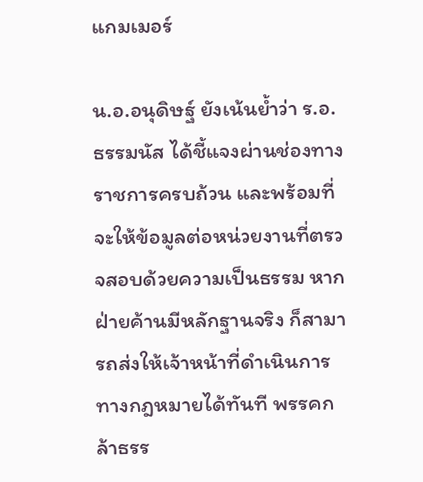แกมเมอร์

น.อ.อนุดิษฐ์ ยังเน้นย้ำว่า ร.อ.ธรรมนัส ได้ชี้แจงผ่านช่องทางราชการครบถ้วน และพร้อมที่จะให้ข้อมูลต่อหน่วยงานที่ตรวจสอบด้วยความเป็นธรรม หากฝ่ายค้านมีหลักฐานจริง ก็สามารถส่งให้เจ้าหน้าที่ดำเนินการทางกฎหมายได้ทันที พรรคกล้าธรร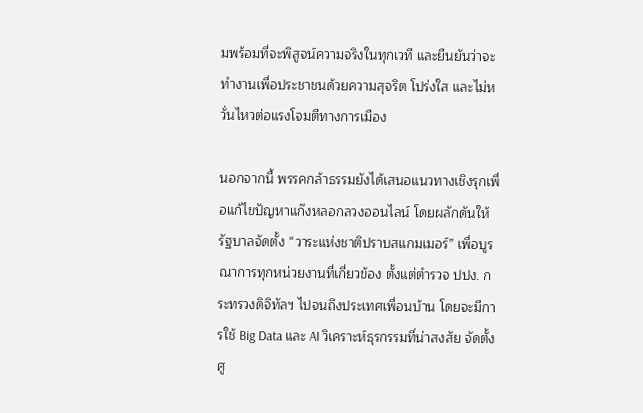มพร้อมที่จะพิสูจน์ความจริงในทุกเวที และยืนยันว่าจะทำงานเพื่อประชาชนด้วยความสุจริต โปร่งใส และไม่หวั่นไหวต่อแรงโจมตีทางการเมือง

นอกจากนี้ พรรคกล้าธรรมยังได้เสนอแนวทางเชิงรุกเพื่อแก้ไขปัญหาแก๊งหลอกลวงออนไลน์ โดยผลักดันให้รัฐบาลจัดตั้ง “วาระแห่งชาติปราบสแกมเมอร์” เพื่อบูรณาการทุกหน่วยงานที่เกี่ยวข้อง ตั้งแต่ตำรวจ ปปง. กระทรวงดิจิทัลฯ ไปจนถึงประเทศเพื่อนบ้าน โดยจะมีการใช้ Big Data และ AI วิเคราะห์ธุรกรรมที่น่าสงสัย จัดตั้งศู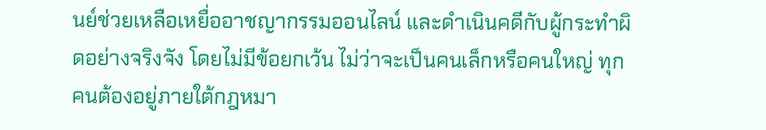นย์ช่วยเหลือเหยื่ออาชญากรรมออนไลน์ และดำเนินคดีกับผู้กระทำผิดอย่างจริงจัง โดยไม่มีข้อยกเว้น ไม่ว่าจะเป็นคนเล็กหรือคนใหญ่ ทุกคนต้องอยู่ภายใต้กฎหมา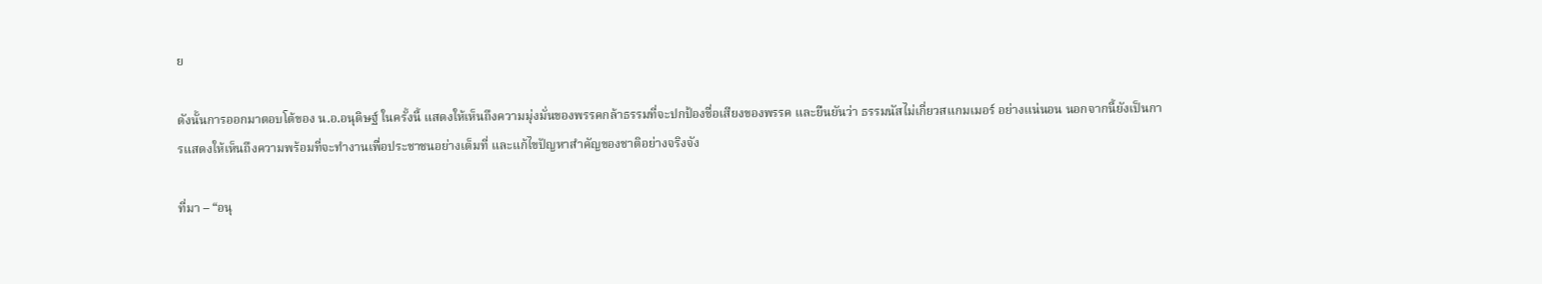ย

ดังนั้นการออกมาตอบโต้ของ น.อ.อนุดิษฐ์ ในครั้งนี้ แสดงให้เห็นถึงความมุ่งมั่นของพรรคกล้าธรรมที่จะปกป้องชื่อเสียงของพรรค และยืนยันว่า ธรรมนัสไม่เกี่ยวสแกมเมอร์ อย่างแน่นอน นอกจากนี้ยังเป็นการแสดงให้เห็นถึงความพร้อมที่จะทำงานเพื่อประชาชนอย่างเต็มที่ และแก้ไขปัญหาสำคัญของชาติอย่างจริงจัง

ที่มา – “อนุ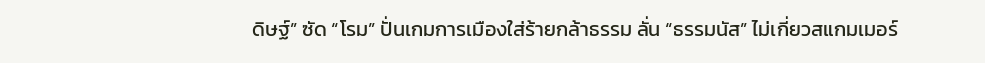ดิษฐ์” ซัด “โรม” ปั่นเกมการเมืองใส่ร้ายกล้าธรรม ลั่น “ธรรมนัส” ไม่เกี่ยวสแกมเมอร์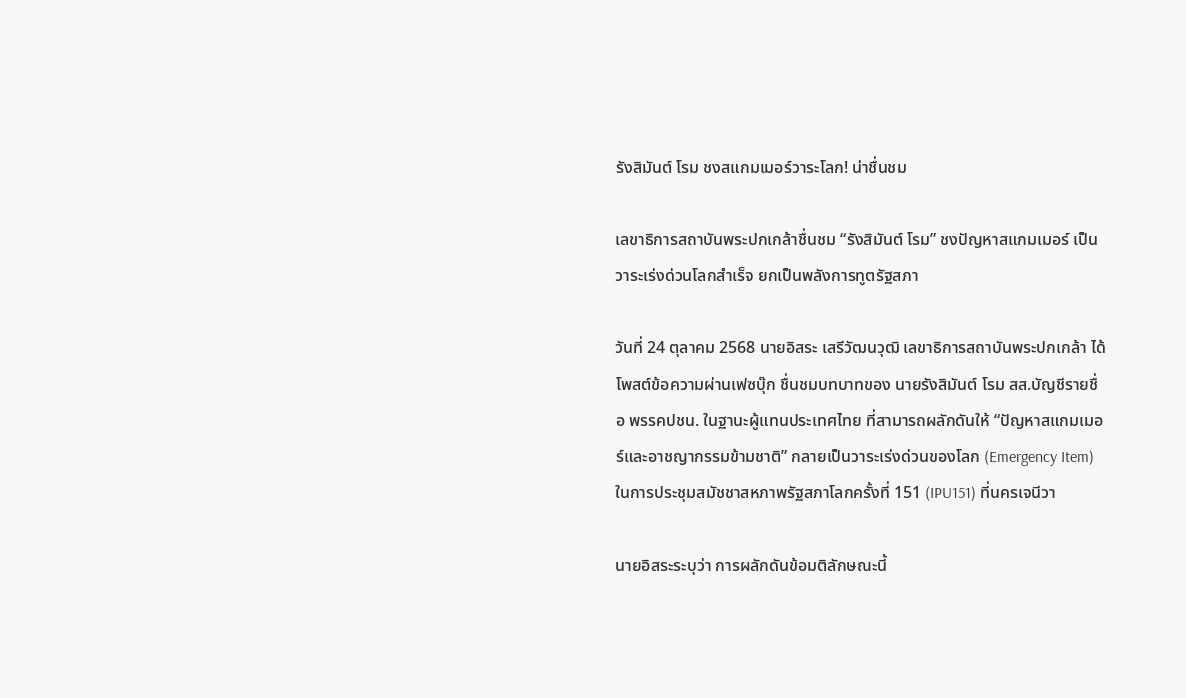รังสิมันต์ โรม ชงสแกมเมอร์วาระโลก! น่าชื่นชม

เลขาธิการสถาบันพระปกเกล้าชื่นชม “รังสิมันต์ โรม” ชงปัญหาสแกมเมอร์ เป็นวาระเร่งด่วนโลกสำเร็จ ยกเป็นพลังการทูตรัฐสภา

วันที่ 24 ตุลาคม 2568 นายอิสระ เสรีวัฒนวุฒิ เลขาธิการสถาบันพระปกเกล้า ได้โพสต์ข้อความผ่านเฟซบุ๊ก ชื่นชมบทบาทของ นายรังสิมันต์ โรม สส.บัญชีรายชื่อ พรรคปชน. ในฐานะผู้แทนประเทศไทย ที่สามารถผลักดันให้ “ปัญหาสแกมเมอร์และอาชญากรรมข้ามชาติ” กลายเป็นวาระเร่งด่วนของโลก (Emergency Item) ในการประชุมสมัชชาสหภาพรัฐสภาโลกครั้งที่ 151 (IPU151) ที่นครเจนีวา

นายอิสระระบุว่า การผลักดันข้อมติลักษณะนี้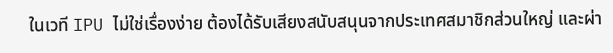ในเวที IPU ไม่ใช่เรื่องง่าย ต้องได้รับเสียงสนับสนุนจากประเทศสมาชิกส่วนใหญ่ และผ่า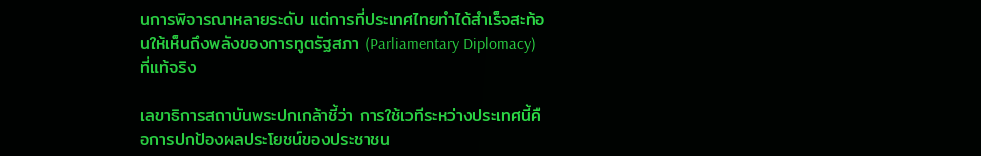นการพิจารณาหลายระดับ แต่การที่ประเทศไทยทำได้สำเร็จสะท้อนให้เห็นถึงพลังของการทูตรัฐสภา (Parliamentary Diplomacy) ที่แท้จริง

เลขาธิการสถาบันพระปกเกล้าชี้ว่า การใช้เวทีระหว่างประเทศนี้คือการปกป้องผลประโยชน์ของประชาชน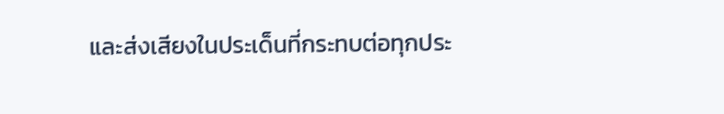และส่งเสียงในประเด็นที่กระทบต่อทุกประ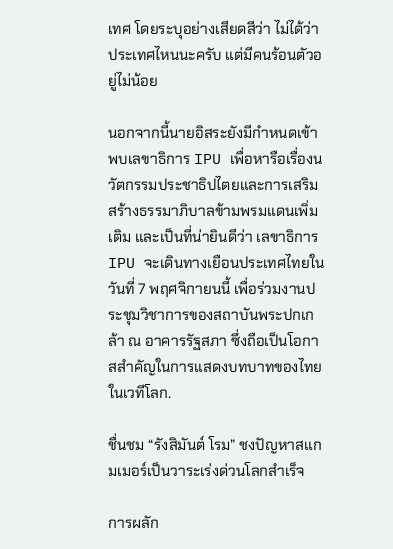เทศ โดยระบุอย่างเสียดสีว่า ไม่ได้ว่าประเทศไหนนะครับ แต่มีคนร้อนตัวอยู่ไม่น้อย

นอกจากนี้นายอิสระยังมีกำหนดเข้าพบเลขาธิการ IPU เพื่อหารือเรื่องนวัตกรรมประชาธิปไตยและการเสริมสร้างธรรมาภิบาลข้ามพรมแดนเพิ่มเติม และเป็นที่น่ายินดีว่า เลขาธิการ IPU จะเดินทางเยือนประเทศไทยในวันที่ 7 พฤศจิกายนนี้ เพื่อร่วมงานประชุมวิชาการของสถาบันพระปกเกล้า ณ อาคารรัฐสภา ซึ่งถือเป็นโอกาสสำคัญในการแสดงบทบาทของไทยในเวทีโลก.

ชื่นชม “รังสิมันต์ โรม” ชงปัญหาสแกมเมอร์เป็นวาระเร่งด่วนโลกสำเร็จ

การผลัก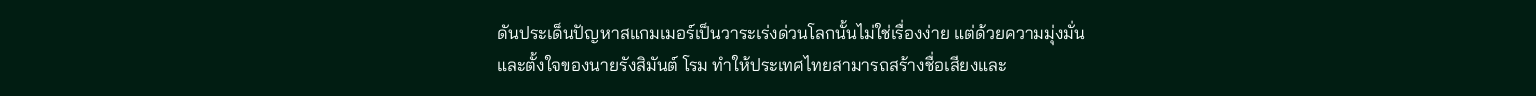ดันประเด็นปัญหาสแกมเมอร์เป็นวาระเร่งด่วนโลกนั้นไม่ใช่เรื่องง่าย แต่ด้วยความมุ่งมั่นและตั้งใจของนายรังสิมันต์ โรม ทำให้ประเทศไทยสามารถสร้างชื่อเสียงและ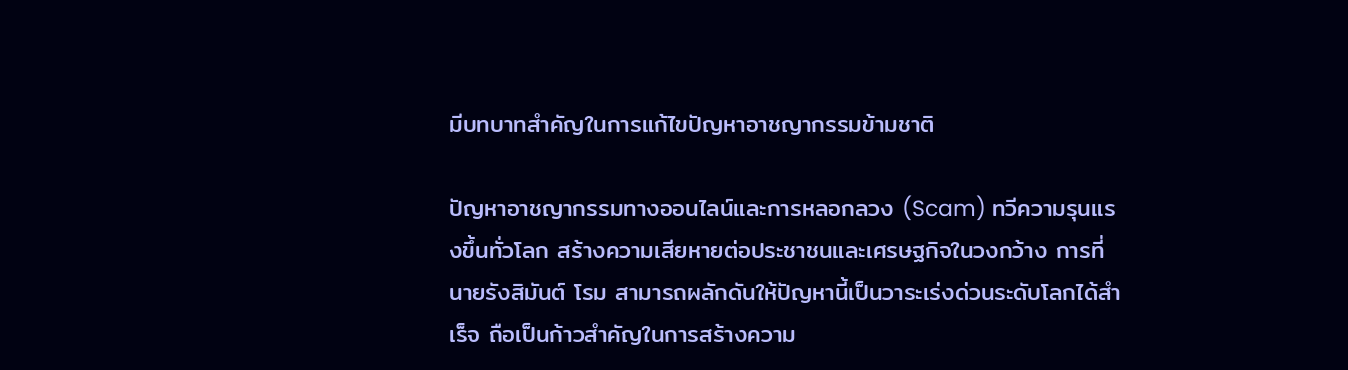มีบทบาทสำคัญในการแก้ไขปัญหาอาชญากรรมข้ามชาติ

ปัญหาอาชญากรรมทางออนไลน์และการหลอกลวง (Scam) ทวีความรุนแรงขึ้นทั่วโลก สร้างความเสียหายต่อประชาชนและเศรษฐกิจในวงกว้าง การที่นายรังสิมันต์ โรม สามารถผลักดันให้ปัญหานี้เป็นวาระเร่งด่วนระดับโลกได้สำเร็จ ถือเป็นก้าวสำคัญในการสร้างความ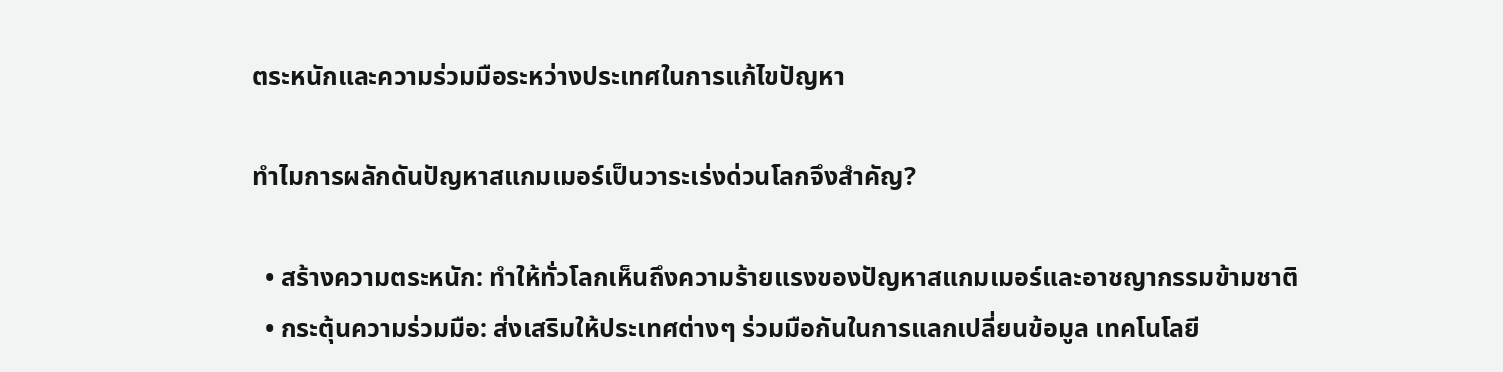ตระหนักและความร่วมมือระหว่างประเทศในการแก้ไขปัญหา

ทำไมการผลักดันปัญหาสแกมเมอร์เป็นวาระเร่งด่วนโลกจึงสำคัญ?

  • สร้างความตระหนัก: ทำให้ทั่วโลกเห็นถึงความร้ายแรงของปัญหาสแกมเมอร์และอาชญากรรมข้ามชาติ
  • กระตุ้นความร่วมมือ: ส่งเสริมให้ประเทศต่างๆ ร่วมมือกันในการแลกเปลี่ยนข้อมูล เทคโนโลยี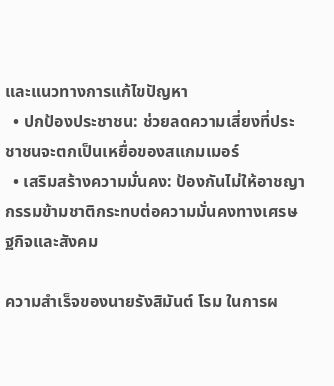และแนวทางการแก้ไขปัญหา
  • ปกป้องประชาชน: ช่วยลดความเสี่ยงที่ประชาชนจะตกเป็นเหยื่อของสแกมเมอร์
  • เสริมสร้างความมั่นคง: ป้องกันไม่ให้อาชญากรรมข้ามชาติกระทบต่อความมั่นคงทางเศรษฐกิจและสังคม

ความสำเร็จของนายรังสิมันต์ โรม ในการผ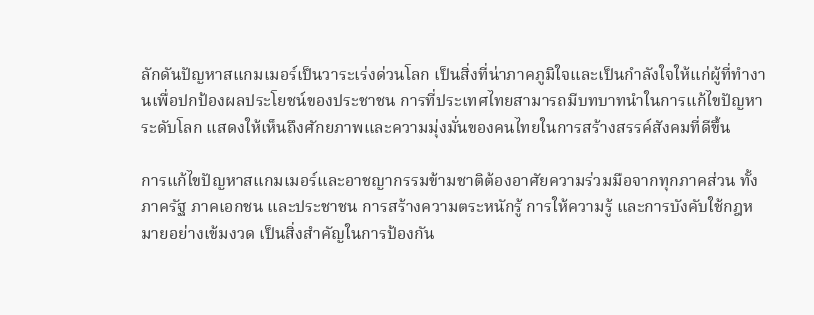ลักดันปัญหาสแกมเมอร์เป็นวาระเร่งด่วนโลก เป็นสิ่งที่น่าภาคภูมิใจและเป็นกำลังใจให้แก่ผู้ที่ทำงานเพื่อปกป้องผลประโยชน์ของประชาชน การที่ประเทศไทยสามารถมีบทบาทนำในการแก้ไขปัญหาระดับโลก แสดงให้เห็นถึงศักยภาพและความมุ่งมั่นของคนไทยในการสร้างสรรค์สังคมที่ดีขึ้น

การแก้ไขปัญหาสแกมเมอร์และอาชญากรรมข้ามชาติต้องอาศัยความร่วมมือจากทุกภาคส่วน ทั้งภาครัฐ ภาคเอกชน และประชาชน การสร้างความตระหนักรู้ การให้ความรู้ และการบังคับใช้กฎหมายอย่างเข้มงวด เป็นสิ่งสำคัญในการป้องกัน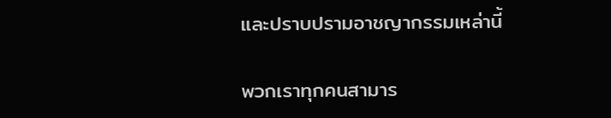และปราบปรามอาชญากรรมเหล่านี้

พวกเราทุกคนสามาร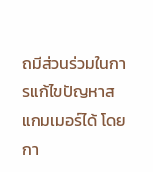ถมีส่วนร่วมในการแก้ไขปัญหาสแกมเมอร์ได้ โดยกา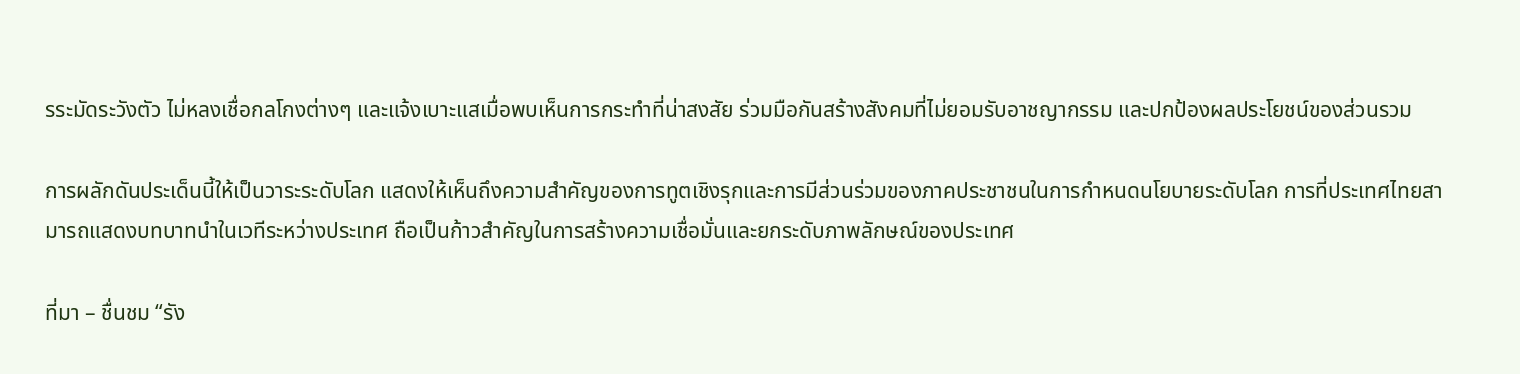รระมัดระวังตัว ไม่หลงเชื่อกลโกงต่างๆ และแจ้งเบาะแสเมื่อพบเห็นการกระทำที่น่าสงสัย ร่วมมือกันสร้างสังคมที่ไม่ยอมรับอาชญากรรม และปกป้องผลประโยชน์ของส่วนรวม

การผลักดันประเด็นนี้ให้เป็นวาระระดับโลก แสดงให้เห็นถึงความสำคัญของการทูตเชิงรุกและการมีส่วนร่วมของภาคประชาชนในการกำหนดนโยบายระดับโลก การที่ประเทศไทยสามารถแสดงบทบาทนำในเวทีระหว่างประเทศ ถือเป็นก้าวสำคัญในการสร้างความเชื่อมั่นและยกระดับภาพลักษณ์ของประเทศ

ที่มา – ชื่นชม “รัง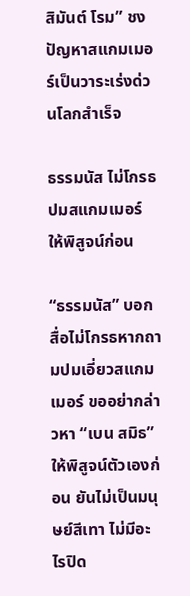สิมันต์ โรม” ชงปัญหาสแกมเมอร์เป็นวาระเร่งด่วนโลกสำเร็จ

ธรรมนัส ไม่โกรธปมสแกมเมอร์ ให้พิสูจน์ก่อน

“ธรรมนัส” บอกสื่อไม่โกรธหากถามปมเอี่ยวสแกมเมอร์ ขออย่ากล่าวหา “เบน สมิธ” ให้พิสูจน์ตัวเองก่อน ยันไม่เป็นมนุษย์สีเทา ไม่มีอะไรปิด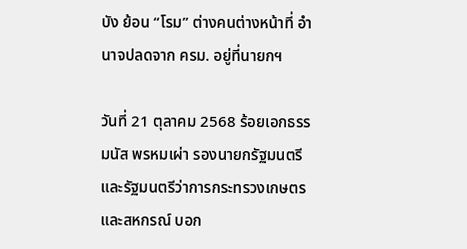บัง ย้อน “โรม” ต่างคนต่างหน้าที่ อำนาจปลดจาก ครม. อยู่ที่นายกฯ

วันที่ 21 ตุลาคม 2568 ร้อยเอกธรรมนัส พรหมเผ่า รองนายกรัฐมนตรีและรัฐมนตรีว่าการกระทรวงเกษตรและสหกรณ์ บอก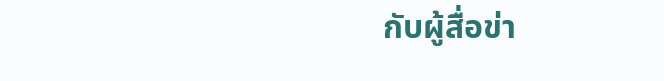กับผู้สื่อข่า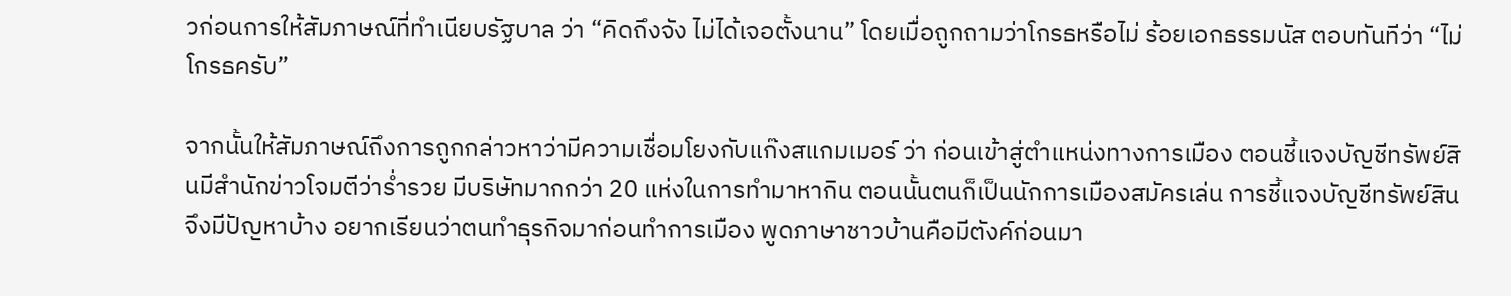วก่อนการให้สัมภาษณ์ที่ทำเนียบรัฐบาล ว่า “คิดถึงจัง ไม่ได้เจอตั้งนาน” โดยเมื่อถูกถามว่าโกรธหรือไม่ ร้อยเอกธรรมนัส ตอบทันทีว่า “ไม่โกรธครับ”

จากนั้นให้สัมภาษณ์ถึงการถูกกล่าวหาว่ามีความเชื่อมโยงกับแก๊งสแกมเมอร์ ว่า ก่อนเข้าสู่ตำแหน่งทางการเมือง ตอนชี้แจงบัญชีทรัพย์สินมีสำนักข่าวโจมตีว่าร่ำรวย มีบริษัทมากกว่า 20 แห่งในการทำมาหากิน ตอนนั้นตนก็เป็นนักการเมืองสมัครเล่น การชี้แจงบัญชีทรัพย์สินจึงมีปัญหาบ้าง อยากเรียนว่าตนทำธุรกิจมาก่อนทำการเมือง พูดภาษาชาวบ้านคือมีตังค์ก่อนมา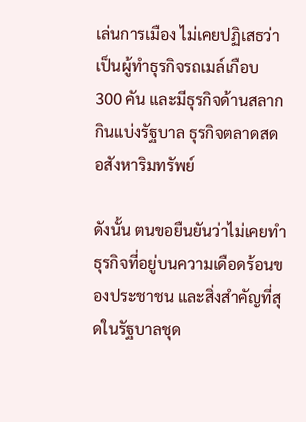เล่นการเมือง ไม่เคยปฏิเสธว่าเป็นผู้ทำธุรกิจรถเมล์เกือบ 300 คัน และมีธุรกิจด้านสลากกินแบ่งรัฐบาล ธุรกิจตลาดสด อสังหาริมทรัพย์

ดังนั้น ตนขอยืนยันว่าไม่เคยทำธุรกิจที่อยู่บนความเดือดร้อนของประชาชน และสิ่งสำคัญที่สุดในรัฐบาลชุด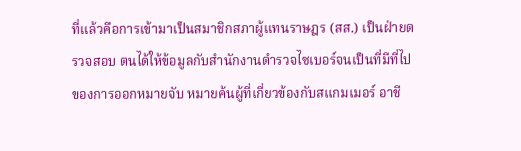ที่แล้วคือการเข้ามาเป็นสมาชิกสภาผู้แทนราษฎร (สส.) เป็นฝ่ายตรวจสอบ ตนได้ให้ข้อมูลกับสำนักงานตำรวจไซเบอร์จนเป็นที่มีที่ไปของการออกหมายจับ หมายค้นผู้ที่เกี่ยวข้องกับสแกมเมอร์ อาชี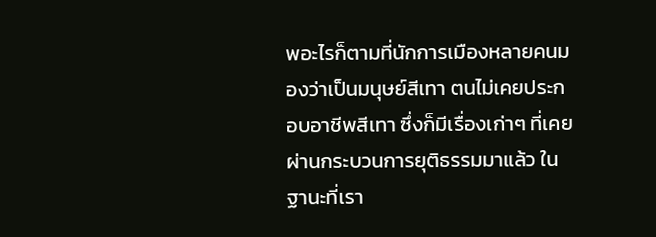พอะไรก็ตามที่นักการเมืองหลายคนมองว่าเป็นมนุษย์สีเทา ตนไม่เคยประกอบอาชีพสีเทา ซึ่งก็มีเรื่องเก่าๆ ที่เคยผ่านกระบวนการยุติธรรมมาแล้ว ในฐานะที่เรา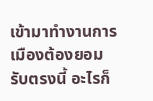เข้ามาทำงานการเมืองต้องยอมรับตรงนี้ อะไรก็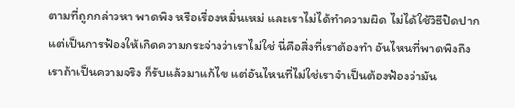ตามที่ถูกกล่าวหา พาดพิง หรือเรื่องหมิ่นเหม่ และเราไม่ได้ทำความผิด ไม่ได้ใช้วิธีปิดปากแต่เป็นการฟ้องให้เกิดความกระจ่างว่าเราไม่ใช่ นี่คือสิ่งที่เราต้องทำ อันไหนที่พาดพิงถึงเราถ้าเป็นความจริง ก็รับแล้วมาแก้ไข แต่อันไหนที่ไม่ใช่เราจำเป็นต้องฟ้องว่ามัน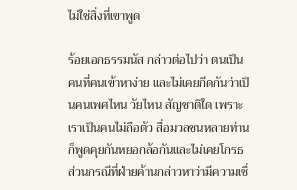ไม่ใช่สิ่งที่เขาพูด

ร้อยเอกธรรมนัส กล่าวต่อไปว่า ตนเป็นคนที่คนเข้าหาง่าย และไม่เคยกีดกันว่าเป็นคนเพศไหน วัยไหน สัญชาติใด เพราะเราเป็นคนไม่ถือตัว สื่อมวลชนหลายท่านก็พูดคุยกันหยอกล้อกันและไม่เคยโกรธ ส่วนกรณีที่ฝ่ายค้านกล่าวหาว่ามีความเชื่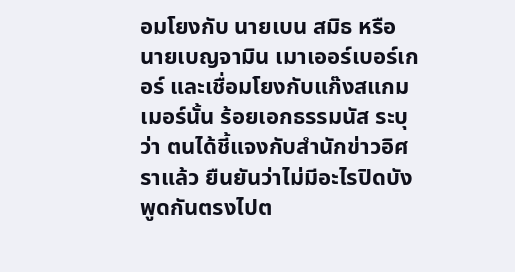อมโยงกับ นายเบน สมิธ หรือ นายเบญจามิน เมาเออร์เบอร์เกอร์ และเชื่อมโยงกับแก๊งสแกมเมอร์นั้น ร้อยเอกธรรมนัส ระบุว่า ตนได้ชี้แจงกับสำนักข่าวอิศราแล้ว ยืนยันว่าไม่มีอะไรปิดบัง พูดกันตรงไปต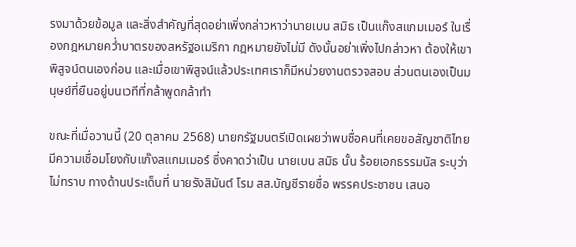รงมาด้วยข้อมูล และสิ่งสำคัญที่สุดอย่าเพิ่งกล่าวหาว่านายเบน สมิธ เป็นแก๊งสแกมเมอร์ ในเรื่องกฎหมายคว่ำบาตรของสหรัฐอเมริกา กฎหมายยังไม่มี ดังนั้นอย่าเพิ่งไปกล่าวหา ต้องให้เขาพิสูจน์ตนเองก่อน และเมื่อเขาพิสูจน์แล้วประเทศเราก็มีหน่วยงานตรวจสอบ ส่วนตนเองเป็นมนุษย์ที่ยืนอยู่บนเวทีที่กล้าพูดกล้าทำ

ขณะที่เมื่อวานนี้ (20 ตุลาคม 2568) นายกรัฐมนตรีเปิดเผยว่าพบชื่อคนที่เคยขอสัญชาติไทย มีความเชื่อมโยงกับแก๊งสแกมเมอร์ ซึ่งคาดว่าเป็น นายเบน สมิธ นั้น ร้อยเอกธรรมนัส ระบุว่า ไม่ทราบ ทางด้านประเด็นที่ นายรังสิมันต์ โรม สส.บัญชีรายชื่อ พรรคประชาชน เสนอ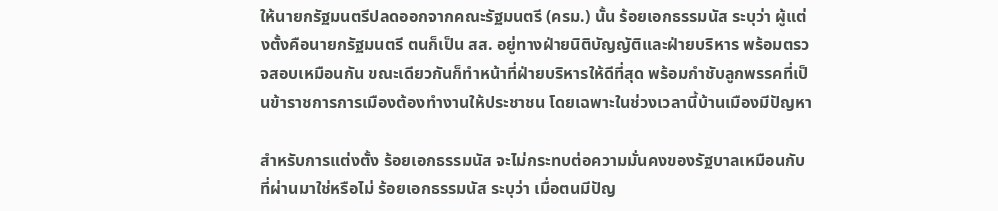ให้นายกรัฐมนตรีปลดออกจากคณะรัฐมนตรี (ครม.) นั้น ร้อยเอกธรรมนัส ระบุว่า ผู้แต่งตั้งคือนายกรัฐมนตรี ตนก็เป็น สส. อยู่ทางฝ่ายนิติบัญญัติและฝ่ายบริหาร พร้อมตรวจสอบเหมือนกัน ขณะเดียวกันก็ทำหน้าที่ฝ่ายบริหารให้ดีที่สุด พร้อมกำชับลูกพรรคที่เป็นข้าราชการการเมืองต้องทำงานให้ประชาชน โดยเฉพาะในช่วงเวลานี้บ้านเมืองมีปัญหา

สำหรับการแต่งตั้ง ร้อยเอกธรรมนัส จะไม่กระทบต่อความมั่นคงของรัฐบาลเหมือนกับที่ผ่านมาใช่หรือไม่ ร้อยเอกธรรมนัส ระบุว่า เมื่อตนมีปัญ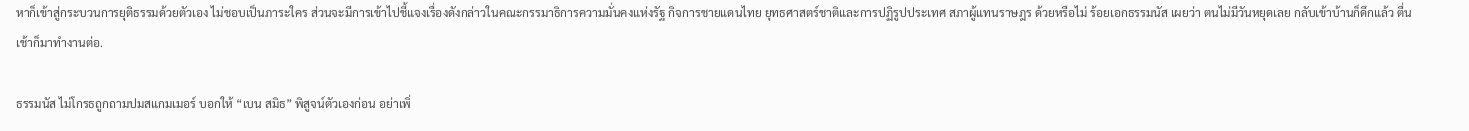หาก็เข้าสู่กระบวนการยุติธรรมด้วยตัวเอง ไม่ชอบเป็นภาระใคร ส่วนจะมีการเข้าไปชี้แจงเรื่องดังกล่าวในคณะกรรมาธิการความมั่นคงแห่งรัฐ กิจการชายแดนไทย ยุทธศาสตร์ชาติและการปฏิรูปประเทศ สภาผู้แทนราษฎร ด้วยหรือไม่ ร้อยเอกธรรมนัส เผยว่า ตนไม่มีวันหยุดเลย กลับเข้าบ้านก็ดึกแล้ว ตื่นเช้าก็มาทำงานต่อ.

ธรรมนัส ไม่โกรธถูกถามปมสแกมเมอร์ บอกให้ “เบน สมิธ” พิสูจน์ตัวเองก่อน อย่าเพิ่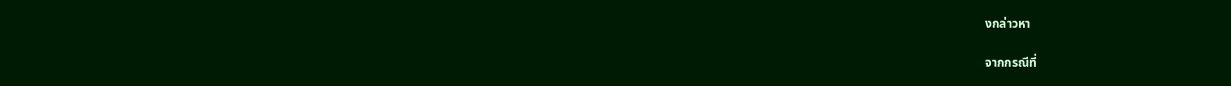งกล่าวหา

จากกรณีที่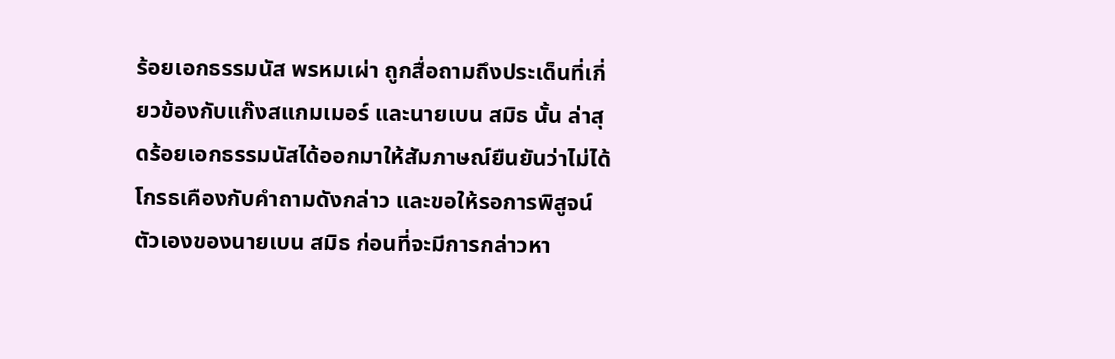ร้อยเอกธรรมนัส พรหมเผ่า ถูกสื่อถามถึงประเด็นที่เกี่ยวข้องกับแก๊งสแกมเมอร์ และนายเบน สมิธ นั้น ล่าสุดร้อยเอกธรรมนัสได้ออกมาให้สัมภาษณ์ยืนยันว่าไม่ได้โกรธเคืองกับคำถามดังกล่าว และขอให้รอการพิสูจน์ตัวเองของนายเบน สมิธ ก่อนที่จะมีการกล่าวหา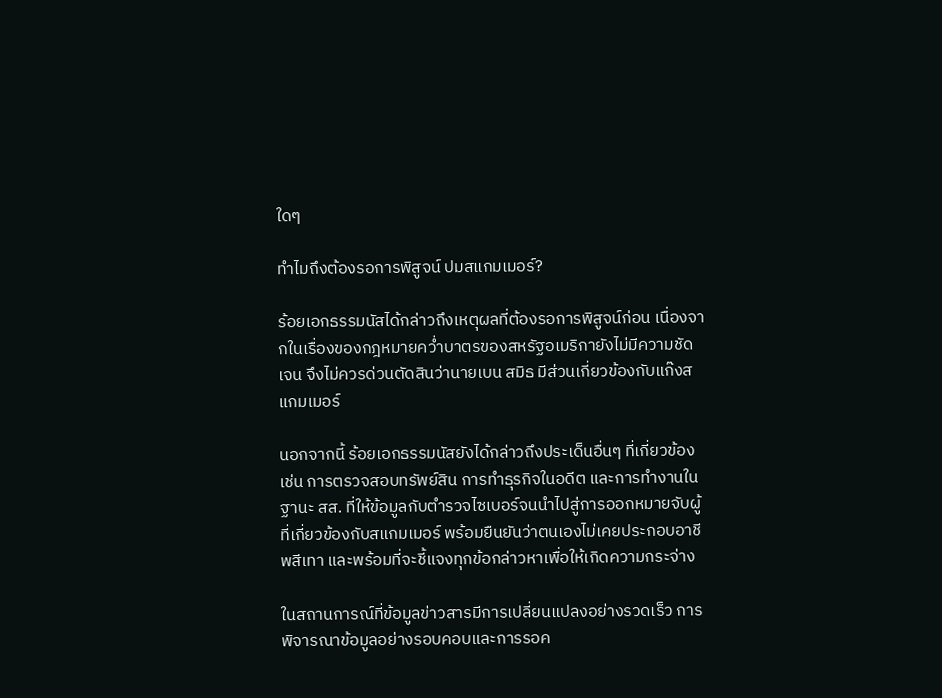ใดๆ

ทำไมถึงต้องรอการพิสูจน์ ปมสแกมเมอร์?

ร้อยเอกธรรมนัสได้กล่าวถึงเหตุผลที่ต้องรอการพิสูจน์ก่อน เนื่องจากในเรื่องของกฎหมายคว่ำบาตรของสหรัฐอเมริกายังไม่มีความชัดเจน จึงไม่ควรด่วนตัดสินว่านายเบน สมิธ มีส่วนเกี่ยวข้องกับแก๊งสแกมเมอร์

นอกจากนี้ ร้อยเอกธรรมนัสยังได้กล่าวถึงประเด็นอื่นๆ ที่เกี่ยวข้อง เช่น การตรวจสอบทรัพย์สิน การทำธุรกิจในอดีต และการทำงานในฐานะ สส. ที่ให้ข้อมูลกับตำรวจไซเบอร์จนนำไปสู่การออกหมายจับผู้ที่เกี่ยวข้องกับสแกมเมอร์ พร้อมยืนยันว่าตนเองไม่เคยประกอบอาชีพสีเทา และพร้อมที่จะชี้แจงทุกข้อกล่าวหาเพื่อให้เกิดความกระจ่าง

ในสถานการณ์ที่ข้อมูลข่าวสารมีการเปลี่ยนแปลงอย่างรวดเร็ว การพิจารณาข้อมูลอย่างรอบคอบและการรอค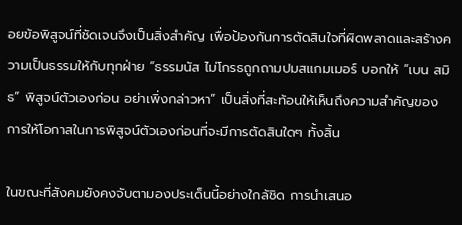อยข้อพิสูจน์ที่ชัดเจนจึงเป็นสิ่งสำคัญ เพื่อป้องกันการตัดสินใจที่ผิดพลาดและสร้างความเป็นธรรมให้กับทุกฝ่าย “ธรรมนัส ไม่โกรธถูกถามปมสแกมเมอร์ บอกให้ “เบน สมิธ” พิสูจน์ตัวเองก่อน อย่าเพิ่งกล่าวหา” เป็นสิ่งที่สะท้อนให้เห็นถึงความสำคัญของการให้โอกาสในการพิสูจน์ตัวเองก่อนที่จะมีการตัดสินใดๆ ทั้งสิ้น

ในขณะที่สังคมยังคงจับตามองประเด็นนี้อย่างใกล้ชิด การนำเสนอ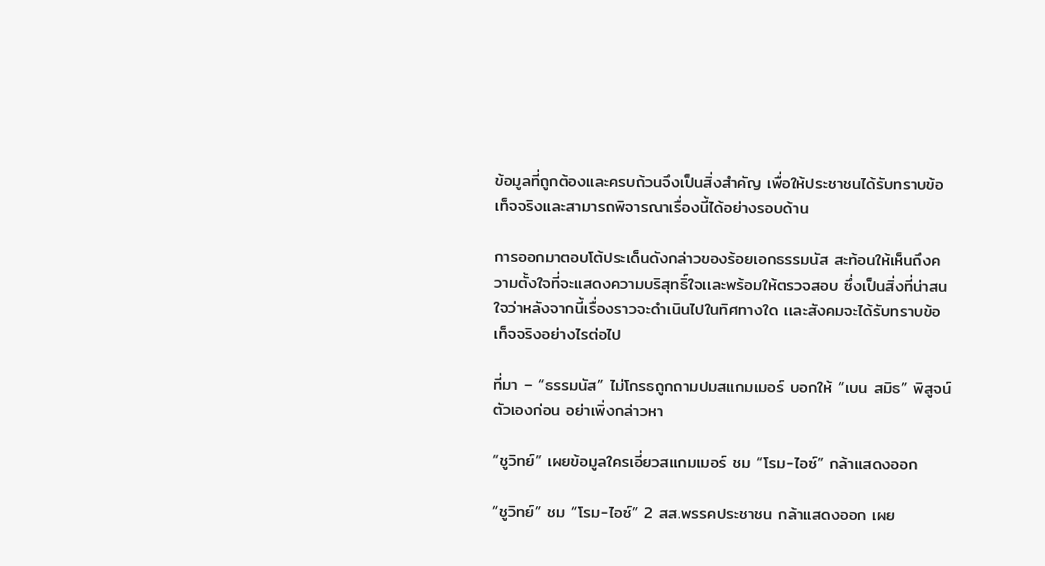ข้อมูลที่ถูกต้องและครบถ้วนจึงเป็นสิ่งสำคัญ เพื่อให้ประชาชนได้รับทราบข้อเท็จจริงและสามารถพิจารณาเรื่องนี้ได้อย่างรอบด้าน

การออกมาตอบโต้ประเด็นดังกล่าวของร้อยเอกธรรมนัส สะท้อนให้เห็นถึงความตั้งใจที่จะแสดงความบริสุทธิ์ใจเเละพร้อมให้ตรวจสอบ ซึ่งเป็นสิ่งที่น่าสนใจว่าหลังจากนี้เรื่องราวจะดำเนินไปในทิศทางใด เเละสังคมจะได้รับทราบข้อเท็จจริงอย่างไรต่อไป

ที่มา – “ธรรมนัส” ไม่โกรธถูกถามปมสแกมเมอร์ บอกให้ “เบน สมิธ” พิสูจน์ตัวเองก่อน อย่าเพิ่งกล่าวหา

“ชูวิทย์” เผยข้อมูลใครเอี่ยวสแกมเมอร์ ชม “โรม-ไอซ์” กล้าแสดงออก

“ชูวิทย์” ชม “โรม-ไอซ์” 2 สส.พรรคประชาชน กล้าแสดงออก เผย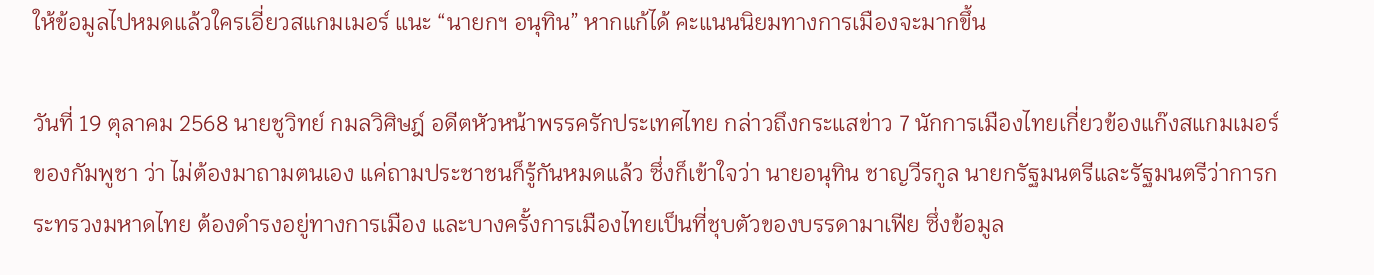ให้ข้อมูลไปหมดแล้วใครเอี่ยวสแกมเมอร์ แนะ “นายกฯ อนุทิน” หากแก้ได้ คะแนนนิยมทางการเมืองจะมากขึ้น

วันที่ 19 ตุลาคม 2568 นายชูวิทย์ กมลวิศิษฎ์ อดีตหัวหน้าพรรครักประเทศไทย กล่าวถึงกระแสข่าว 7 นักการเมืองไทยเกี่ยวข้องแก๊งสแกมเมอร์ของกัมพูชา ว่า ไม่ต้องมาถามตนเอง แค่ถามประชาชนก็รู้กันหมดแล้ว ซึ่งก็เข้าใจว่า นายอนุทิน ชาญวีรกูล นายกรัฐมนตรีและรัฐมนตรีว่าการกระทรวงมหาดไทย ต้องดำรงอยู่ทางการเมือง และบางครั้งการเมืองไทยเป็นที่ชุบตัวของบรรดามาเฟีย ซึ่งข้อมูล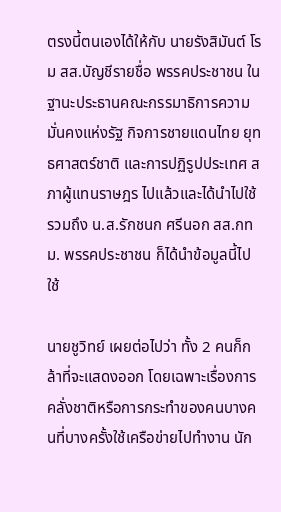ตรงนี้ตนเองได้ให้กับ นายรังสิมันต์ โรม สส.บัญชีรายชื่อ พรรคประชาชน ในฐานะประธานคณะกรรมาธิการความมั่นคงแห่งรัฐ กิจการชายแดนไทย ยุทธศาสตร์ชาติ และการปฏิรูปประเทศ สภาผู้แทนราษฎร ไปแล้วและได้นำไปใช้ รวมถึง น.ส.รักชนก ศรีนอก สส.กทม. พรรคประชาชน ก็ได้นำข้อมูลนี้ไปใช้

นายชูวิทย์ เผยต่อไปว่า ทั้ง 2 คนก็กล้าที่จะแสดงออก โดยเฉพาะเรื่องการคลั่งชาติหรือการกระทำของคนบางคนที่บางครั้งใช้เครือข่ายไปทำงาน นัก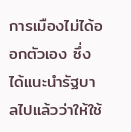การเมืองไม่ได้ออกตัวเอง ซึ่งได้แนะนำรัฐบาลไปแล้วว่าให้ใช้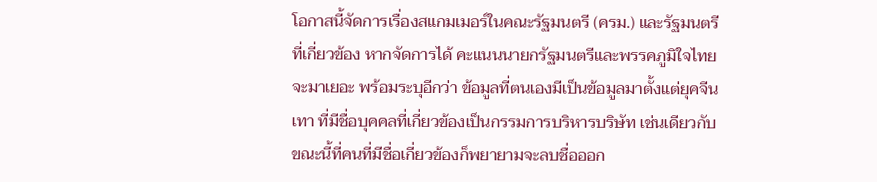โอกาสนี้จัดการเรื่องสแกมเมอร์ในคณะรัฐมนตรี (ครม.) และรัฐมนตรีที่เกี่ยวข้อง หากจัดการได้ คะแนนนายกรัฐมนตรีและพรรคภูมิใจไทยจะมาเยอะ พร้อมระบุอีกว่า ข้อมูลที่ตนเองมีเป็นข้อมูลมาตั้งแต่ยุคจีนเทา ที่มีชื่อบุคคลที่เกี่ยวข้องเป็นกรรมการบริหารบริษัท เช่นเดียวกับขณะนี้ที่คนที่มีชื่อเกี่ยวข้องก็พยายามจะลบชื่อออก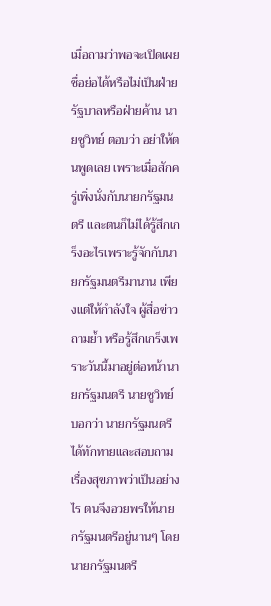เมื่อถามว่าพอจะเปิดเผยชื่อย่อได้หรือไม่เป็นฝ่ายรัฐบาลหรือฝ่ายค้าน นายชูวิทย์ ตอบว่า อย่าให้ตนพูดเลย เพราะเมื่อสักครู่เพิ่งนั่งกับนายกรัฐมนตรี และตนก็ไม่ได้รู้สึกเกร็งอะไรเพราะรู้จักกับนายกรัฐมนตรีมานาน เพียงแต่ให้กำลังใจ ผู้สื่อข่าวถามย้ำ หรือรู้สึกเกร็งเพราะวันนี้มาอยู่ต่อหน้านายกรัฐมนตรี นายชูวิทย์ บอกว่า นายกรัฐมนตรีได้ทักทายและสอบถามเรื่องสุขภาพว่าเป็นอย่างไร ตนจึงอวยพรให้นายกรัฐมนตรีอยู่นานๆ โดยนายกรัฐมนตรี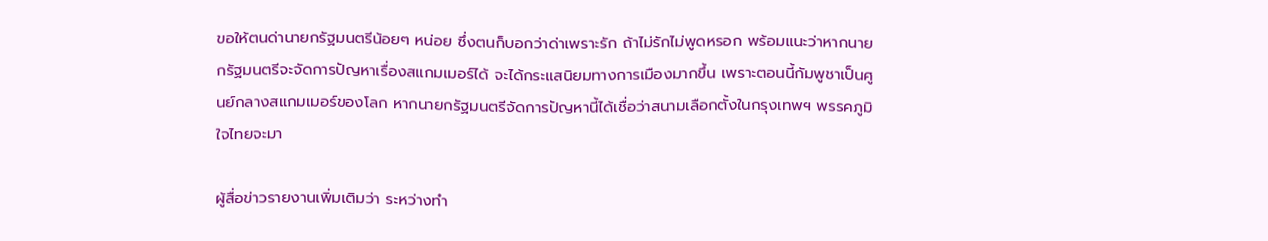ขอให้ตนด่านายกรัฐมนตรีน้อยๆ หน่อย ซึ่งตนก็บอกว่าด่าเพราะรัก ถ้าไม่รักไม่พูดหรอก พร้อมแนะว่าหากนายกรัฐมนตรีจะจัดการปัญหาเรื่องสแกมเมอร์ได้ จะได้กระแสนิยมทางการเมืองมากขึ้น เพราะตอนนี้กัมพูชาเป็นศูนย์กลางสแกมเมอร์ของโลก หากนายกรัฐมนตรีจัดการปัญหานี้ได้เชื่อว่าสนามเลือกตั้งในกรุงเทพฯ พรรคภูมิใจไทยจะมา

ผู้สื่อข่าวรายงานเพิ่มเติมว่า ระหว่างทำ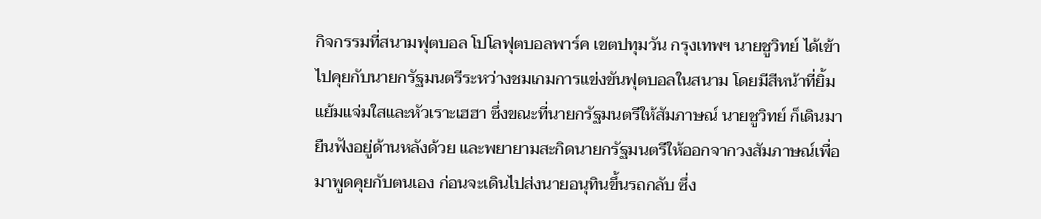กิจกรรมที่สนามฟุตบอล โปโลฟุตบอลพาร์ค เขตปทุมวัน กรุงเทพฯ นายชูวิทย์ ได้เข้าไปคุยกับนายกรัฐมนตรีระหว่างชมเกมการแข่งขันฟุตบอลในสนาม โดยมีสีหน้าที่ยิ้มแย้มแจ่มใสและหัวเราะเฮฮา ซึ่งขณะที่นายกรัฐมนตรีให้สัมภาษณ์ นายชูวิทย์ ก็เดินมายืนฟังอยู่ด้านหลังด้วย และพยายามสะกิดนายกรัฐมนตรีให้ออกจากวงสัมภาษณ์เพื่อมาพูดคุยกับตนเอง ก่อนจะเดินไปส่งนายอนุทินขึ้นรถกลับ ซึ่ง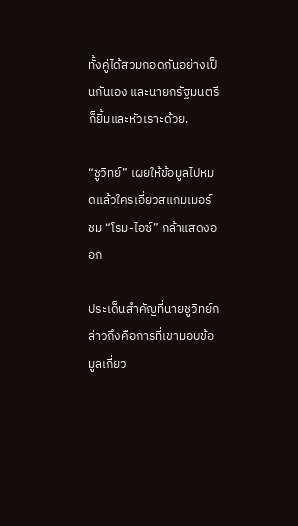ทั้งคู่ได้สวมกอดกันอย่างเป็นกันเอง และนายกรัฐมนตรีก็ยิ้มและหัวเราะด้วย.

“ชูวิทย์” เผยให้ข้อมูลไปหมดแล้วใครเอี่ยวสแกมเมอร์ ชม “โรม-ไอซ์” กล้าแสดงออก

ประเด็นสำคัญที่นายชูวิทย์กล่าวถึงคือการที่เขามอบข้อมูลเกี่ยว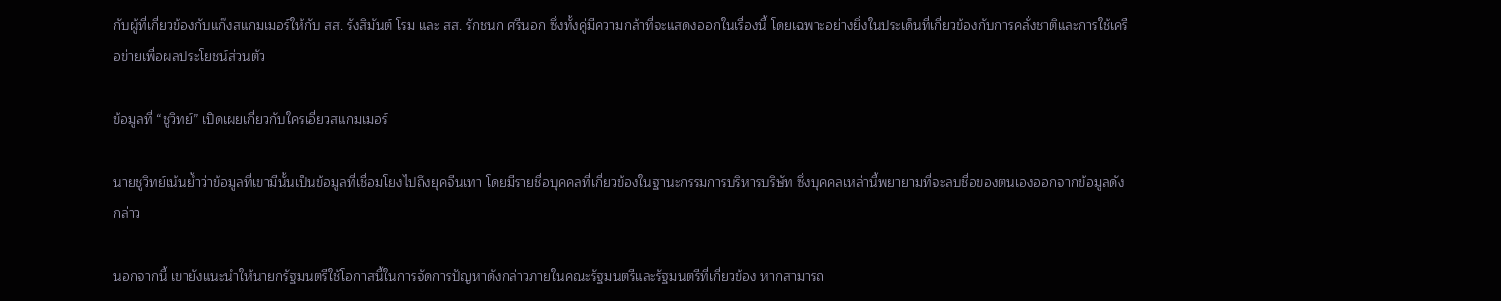กับผู้ที่เกี่ยวข้องกับแก๊งสแกมเมอร์ให้กับ สส. รังสิมันต์ โรม และ สส. รักชนก ศรีนอก ซึ่งทั้งคู่มีความกล้าที่จะแสดงออกในเรื่องนี้ โดยเฉพาะอย่างยิ่งในประเด็นที่เกี่ยวข้องกับการคลั่งชาติและการใช้เครือข่ายเพื่อผลประโยชน์ส่วนตัว

ข้อมูลที่ “ชูวิทย์” เปิดเผยเกี่ยวกับใครเอี่ยวสแกมเมอร์

นายชูวิทย์เน้นย้ำว่าข้อมูลที่เขามีนั้นเป็นข้อมูลที่เชื่อมโยงไปถึงยุคจีนเทา โดยมีรายชื่อบุคคลที่เกี่ยวข้องในฐานะกรรมการบริหารบริษัท ซึ่งบุคคลเหล่านี้พยายามที่จะลบชื่อของตนเองออกจากข้อมูลดังกล่าว

นอกจากนี้ เขายังแนะนำให้นายกรัฐมนตรีใช้โอกาสนี้ในการจัดการปัญหาดังกล่าวภายในคณะรัฐมนตรีและรัฐมนตรีที่เกี่ยวข้อง หากสามารถ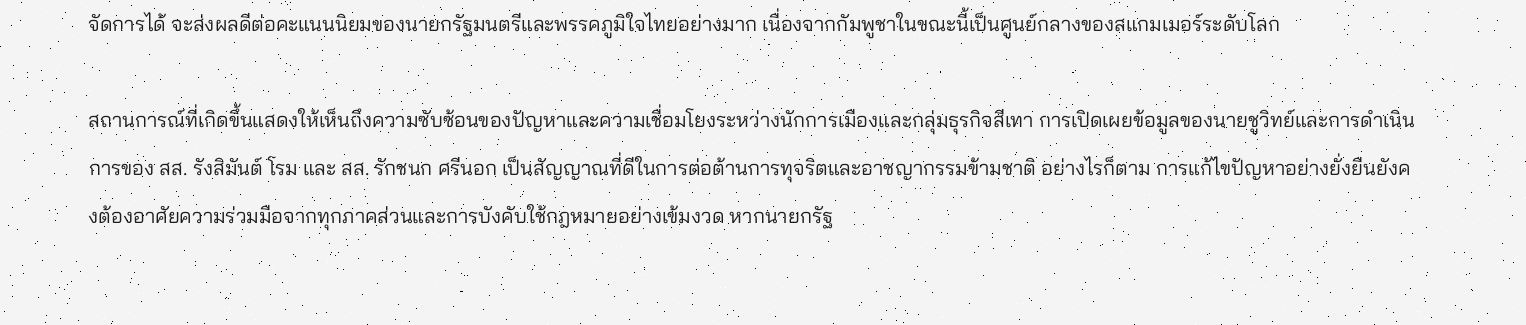จัดการได้ จะส่งผลดีต่อคะแนนนิยมของนายกรัฐมนตรีและพรรคภูมิใจไทยอย่างมาก เนื่องจากกัมพูชาในขณะนี้เป็นศูนย์กลางของสแกมเมอร์ระดับโลก

สถานการณ์ที่เกิดขึ้นแสดงให้เห็นถึงความซับซ้อนของปัญหาและความเชื่อมโยงระหว่างนักการเมืองและกลุ่มธุรกิจสีเทา การเปิดเผยข้อมูลของนายชูวิทย์และการดำเนินการของ สส. รังสิมันต์ โรม และ สส. รักชนก ศรีนอก เป็นสัญญาณที่ดีในการต่อต้านการทุจริตและอาชญากรรมข้ามชาติ อย่างไรก็ตาม การแก้ไขปัญหาอย่างยั่งยืนยังคงต้องอาศัยความร่วมมือจากทุกภาคส่วนและการบังคับใช้กฎหมายอย่างเข้มงวด หากนายกรัฐ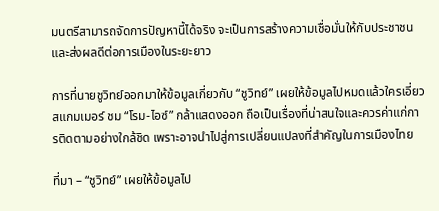มนตรีสามารถจัดการปัญหานี้ได้จริง จะเป็นการสร้างความเชื่อมั่นให้กับประชาชนและส่งผลดีต่อการเมืองในระยะยาว

การที่นายชูวิทย์ออกมาให้ข้อมูลเกี่ยวกับ “ชูวิทย์” เผยให้ข้อมูลไปหมดแล้วใครเอี่ยวสแกมเมอร์ ชม “โรม-ไอซ์” กล้าแสดงออก ถือเป็นเรื่องที่น่าสนใจและควรค่าแก่การติดตามอย่างใกล้ชิด เพราะอาจนำไปสู่การเปลี่ยนแปลงที่สำคัญในการเมืองไทย

ที่มา – “ชูวิทย์” เผยให้ข้อมูลไป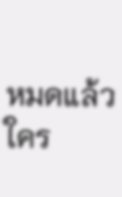หมดแล้วใคร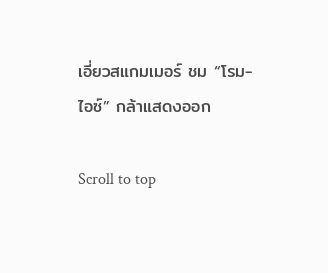เอี่ยวสแกมเมอร์ ชม “โรม-ไอซ์” กล้าแสดงออก

Scroll to top